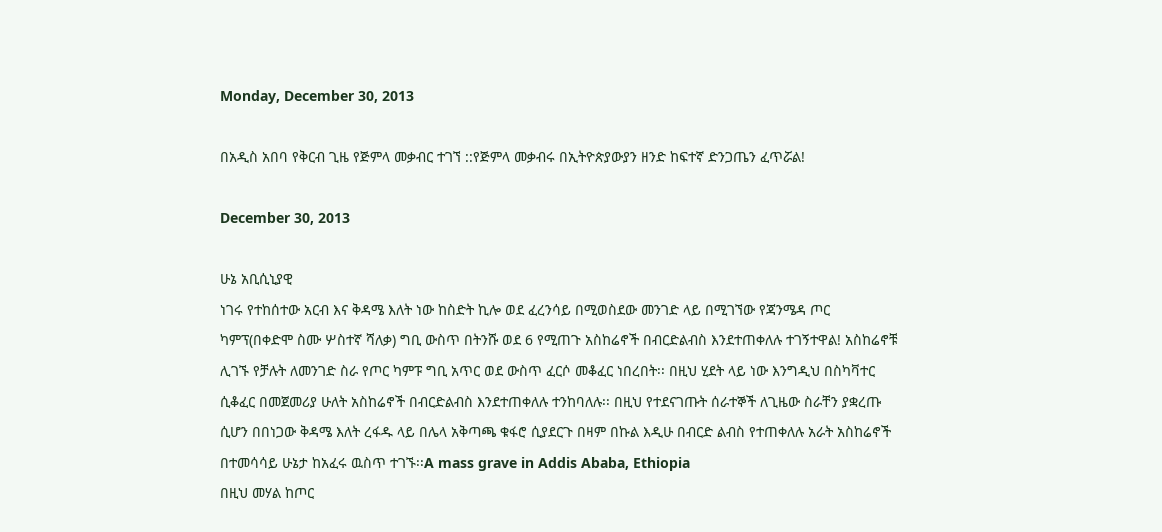Monday, December 30, 2013

በአዲስ አበባ የቅርብ ጊዜ የጅምላ መቃብር ተገኘ ::የጅምላ መቃብሩ በኢትዮጵያውያን ዘንድ ከፍተኛ ድንጋጤን ፈጥሯል!

December 30, 2013

ሁኔ አቢሲኒያዊ
ነገሩ የተከሰተው አርብ እና ቅዳሜ እለት ነው ከስድት ኪሎ ወደ ፈረንሳይ በሚወስደው መንገድ ላይ በሚገኘው የጃንሜዳ ጦር ካምፕ(በቀድሞ ስሙ ሦስተኛ ሻለቃ) ግቢ ውስጥ በትንሹ ወደ 6 የሚጠጉ አስከሬኖች በብርድልብስ እንደተጠቀለሉ ተገኝተዋል! አስከሬኖቹ ሊገኙ የቻሉት ለመንገድ ስራ የጦር ካምፑ ግቢ አጥር ወደ ውስጥ ፈርሶ መቆፈር ነበረበት፡፡ በዚህ ሂደት ላይ ነው እንግዲህ በስካቫተር ሲቆፈር በመጀመሪያ ሁለት አስከሬኖች በብርድልብስ እንደተጠቀለሉ ተንከባለሉ፡፡ በዚህ የተደናገጡት ሰራተኞች ለጊዜው ስራቸን ያቋረጡ ሲሆን በበነጋው ቅዳሜ እለት ረፋዱ ላይ በሌላ አቅጣጫ ቁፋሮ ሲያደርጉ በዛም በኩል እዲሁ በብርድ ልብስ የተጠቀለሉ አራት አስከሬኖች በተመሳሳይ ሁኔታ ከአፈሩ ዉስጥ ተገኙ፡፡A mass grave in Addis Ababa, Ethiopia
በዚህ መሃል ከጦር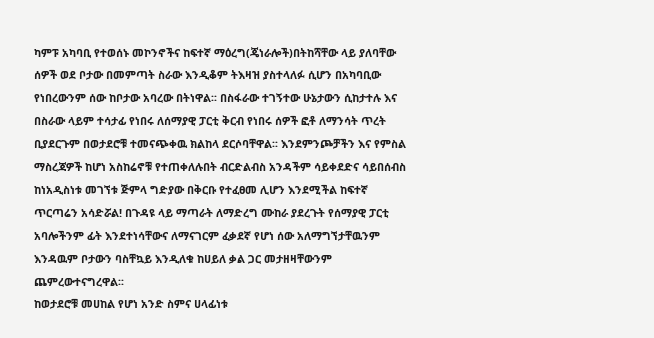ካምፑ አካባቢ የተወሰኑ መኮንኖችና ከፍተኛ ማዕረግ(ጄነራሎች)በትከሻቸው ላይ ያለባቸው ሰዎች ወደ ቦታው በመምጣት ስራው እንዲቆም ትእዛዝ ያስተላለፉ ሲሆን በአካባቢው የነበረውንም ሰው ከቦታው አባረው በትነዋል፡፡ በስፋራው ተገኝተው ሁኔታውን ሲከታተሉ እና በስራው ላይም ተሳታፊ የነበሩ ለሰማያዊ ፓርቲ ቅርብ የነበሩ ሰዎች ፎቶ ለማንሳት ጥረት ቢያደርጉም በወታደሮቹ ተመናጭቀዉ ክልከላ ደርሶባቸዋል፡፡ እንደምንጮቻችን እና የምስል ማስረጃዎች ከሆነ አስከሬኖቹ የተጠቀለሉበት ብርድልብስ አንዳችም ሳይቀደድና ሳይበሰብስ ከነአዲስነቱ መገኘቱ ጅምላ ግድያው በቅርቡ የተፈፀመ ሊሆን እንደሚችል ከፍተኛ ጥርጣሬን አሳድሯል! በጉዳዩ ላይ ማጣራት ለማድረግ ሙከራ ያደረጉት የሰማያዊ ፓርቲ አባሎችንም ፊት እንደተነሳቸውና ለማናገርም ፈቃደኛ የሆነ ሰው አለማግኘታቸዉንም እንዳዉም ቦታውን ባስቸኳይ እንዲለቁ ከሀይለ ቃል ጋር መታዘዛቸውንም ጨምረውተናግረዋል፡፡
ከወታደሮቹ መሀከል የሆነ አንድ ስምና ሀላፊነቱ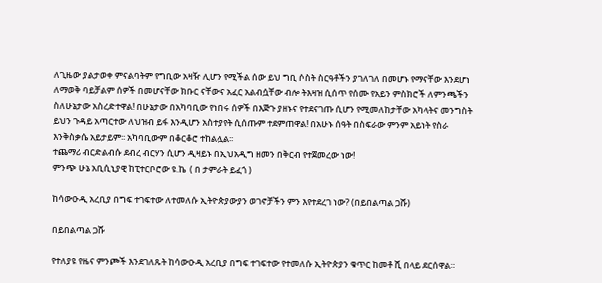ለጊዜው ያልታወቀ ምናልባትም የግቢው አዛዥ ሊሆን የሚችል ሰው ይህ ግቢ ሶስት ስርዓቶችን ያገለገለ በመሆኑ የማናቸው እንደሆነ ለማወቅ ባይቻልም ሰዎች በመሆናቸው ክቡር ናቸውና አፈር አልብሷቸው ብሎ ትእዛዝ ሲሰጥ የሰሙ የአይን ምስክሮች ለምንጫችን ስለሁኔታው አስረድተዋል! በሁኔታው በአካባቢው የነበሩ ሰዎች በእጅጉ ያዘኑና የተደናገጡ ሲሆን የሚመለከታቸው አካላትና መንግስት ይህን ጉዳይ አጣርተው ለህዝብ ይፋ እንዲሆን አስተያየት ሲሰጡም ተደምጠዋል! በአሁኑ ሰዓት በስፍራው ምንም አይነት የስራ እንቅስቃሴ አይታይም፡፡ አካባቢውም በቆርቆሮ ተከልሏል፡፡
ተጨማሪ ብርድልብሱ ደብረ ብርሃን ሲሆን ዲዛይኑ በኢህአዲግ ዘመን በቅርብ የተጀመረው ነው!
ምንጭ ሁኔ አቢሲኒያዊ ከፒተርቦሮው ዩ.ኬ  ( በ ታምራት ይፈጎ )

ከሳውዑዲ አረቢያ በግፍ ተገፍተው ለተመለሱ ኢትዮጵያውያን ወገኖቻችን ምን እየተደረገ ነው? (በይበልጣል ጋሹ)

በይበልጣል ጋሹ

የተለያዩ የዜና ምንጮች እንደገለጹት ከሳውዑዲ አረቢያ በግፍ ተገፍተው የተመለሱ ኢትዮጵያን ቁጥር ከመቶ ሺ በላይ ደርሰዋል።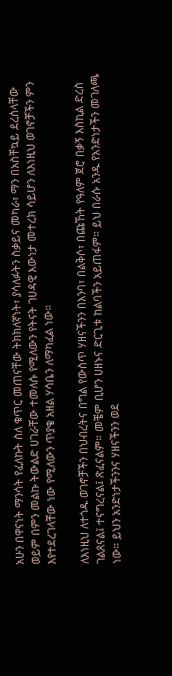አሁን በዋናነት ማንሳት የፈለኩት ስለ ቁጥር መጠናቸው ትክክለኛነት፣ ያሳለፉትን ስቃይና መካራ፣ ማን በአስቸኳይ ደረሰላቸው ወይም በምን መልኩ ትውልድ ሀገራቸው ተመለሱ የሚለውን የትናት ገሀዳዊ እውነታ መተረክ ሳይሆን ለእነዚህ ወገኖቻችን ምን እየተደረገላቸው ነው የሚለውን ጥያቄ አዘል ሃሳቤን ለማካፈል ነው።

ለእነዚህ ለተጎዱ ወገኖቻችን በህብረትና በግል የውስጥ ሃዘናችንን በእንባ፣ በልቅሶ፣ በጩኸት የዓለም ጀሮ በቃኝ እስኪል ድረስ ገልጸናል፤ ተናግረናል፤ ጽፈናልም። መቼም ቢሆን ሀዘኑና ድርጊቱ ከልባችን አይጠፋም። ይህ በራሱ አንዱ የአንድነታችን መገለጫ ነው። ይህን አንድነታችንንና ሃዘናችንን ወደ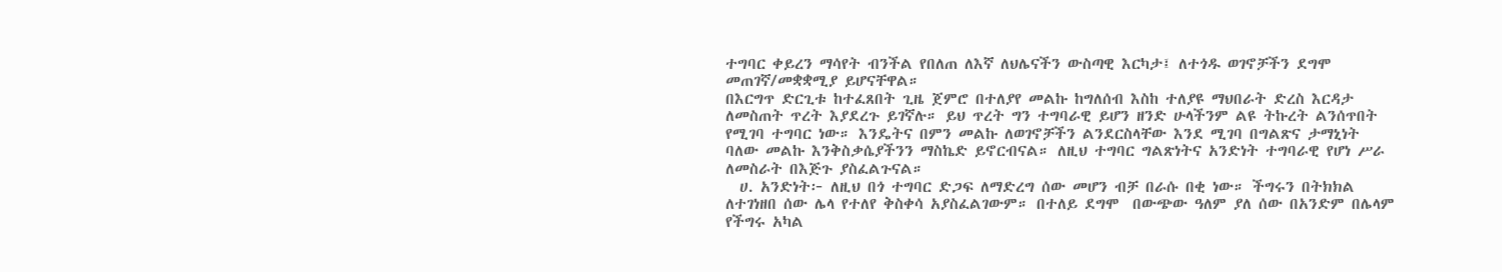ተግባር ቀይረን ማሳየት ብንችል የበለጠ ለእኛ ለህሌናችን ውስጣዊ እርካታ፤ ለተጎዱ ወገኖቻችን ደግሞ መጠገኛ/መቋቋሚያ ይሆናቸዋል።
በእርግጥ ድርጊቱ ከተፈጸበት ጊዜ ጀምሮ በተለያየ መልኩ ከግለሰብ እስከ ተለያዩ ማህበራት ድረስ እርዳታ ለመስጠት ጥረት እያደረጉ ይገኛሉ። ይህ ጥረት ግን ተግባራዊ ይሆን ዘንድ ሁላችንም ልዩ ትኩረት ልንሰጥበት የሚገባ ተግባር ነው። እንዴትና በምን መልኩ ለወገኖቻችን ልንደርስላቸው እንደ ሚገባ በግልጽና ታማኒነት ባለው መልኩ እንቅስቃሴያችንን ማስኬድ ይኖርብናል። ለዚህ ተግባር ግልጽነትና አንድነት ተግባራዊ የሆነ ሥራ ለመስራት በእጅጉ ያስፈልጉናል።
  ሀ. አንድነት፦ ለዚህ በጎ ተግባር ድጋፍ ለማድረግ ሰው መሆን ብቻ በራሱ በቂ ነው። ችግሩን በትክክል ለተገነዘበ ሰው ሌላ የተለየ ቅስቀሳ አያስፈልገውም። በተለይ ደግሞ  በውጭው ዓለም ያለ ሰው በአንድም በሌላም የችግሩ አካል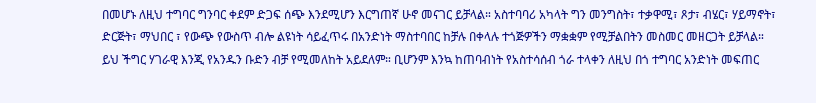በመሆኑ ለዚህ ተግባር ግንባር ቀደም ድጋፍ ሰጭ እንደሚሆን እርግጠኛ ሁኖ መናገር ይቻላል። አስተባባሪ አካላት ግን መንግስት፣ ተቃዋሚ፣ ጾታ፣ ብሄር፣ ሃይማኖት፣ ድርጅት፣ ማህበር ፣ የውጭ የውስጥ ብሎ ልዩነት ሳይፈጥሩ በአንድነት ማስተባበር ከቻሉ በቀላሉ ተጎጅዎችን ማቋቋም የሚቻልበትን መስመር መዘርጋት ይቻላል።  ይህ ችግር ሃገራዊ እንጂ የአንዱን ቡድን ብቻ የሚመለከት አይደለም። ቢሆንም እንኳ ከጠባብነት የአስተሳሰብ ጎራ ተላቀን ለዚህ በጎ ተግባር አንድነት መፍጠር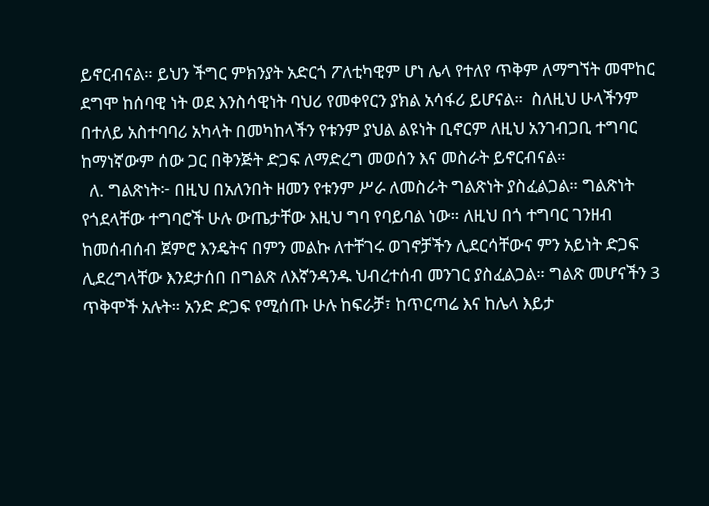ይኖርብናል። ይህን ችግር ምክንያት አድርጎ ፖለቲካዊም ሆነ ሌላ የተለየ ጥቅም ለማግኘት መሞከር ደግሞ ከሰባዊ ነት ወደ እንስሳዊነት ባህሪ የመቀየርን ያክል አሳፋሪ ይሆናል።  ስለዚህ ሁላችንም በተለይ አስተባባሪ አካላት በመካከላችን የቱንም ያህል ልዩነት ቢኖርም ለዚህ አንገብጋቢ ተግባር ከማነኛውም ሰው ጋር በቅንጅት ድጋፍ ለማድረግ መወሰን እና መስራት ይኖርብናል።
  ለ. ግልጽነት፦ በዚህ በአለንበት ዘመን የቱንም ሥራ ለመስራት ግልጽነት ያስፈልጋል። ግልጽነት የጎደላቸው ተግባሮች ሁሉ ውጤታቸው እዚህ ግባ የባይባል ነው። ለዚህ በጎ ተግባር ገንዘብ ከመሰብሰብ ጀምሮ እንዴትና በምን መልኩ ለተቸገሩ ወገኖቻችን ሊደርሳቸውና ምን አይነት ድጋፍ ሊደረግላቸው እንደታሰበ በግልጽ ለእኛንዳንዱ ህብረተሰብ መንገር ያስፈልጋል። ግልጽ መሆናችን 3 ጥቅሞች አሉት። አንድ ድጋፍ የሚሰጡ ሁሉ ከፍራቻ፣ ከጥርጣሬ እና ከሌላ እይታ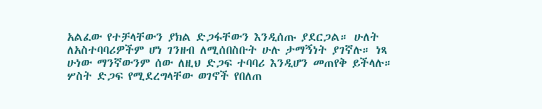አልፈው የተቻላቸውን ያክል ድጋፋቸውን እንዲሰጡ ያደርጋል። ሁለት ለአስተባባሪዎችም ሆነ ገንዘብ ለሚሰበስቡት ሁሉ ታማኝነት ያገኛሉ። ነጻ ሁነው ማንኛውንም ሰው ለዚህ ድጋፍ ተባባሪ እንዲሆን መጠየቅ ይችላሉ። ሦስት ድጋፍ የሚደረግላቸው ወገኖች የበለጠ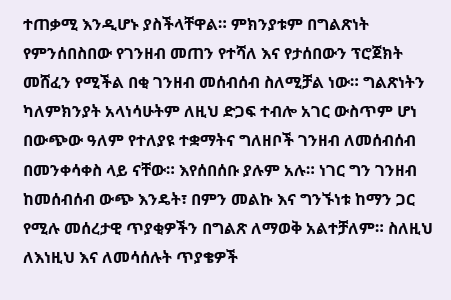ተጠቃሚ እንዲሆኑ ያስችላቸዋል። ምክንያቱም በግልጽነት የምንሰበስበው የገንዘብ መጠን የተሻለ እና የታሰበውን ፕሮጀክት መሸፈን የሚችል በቂ ገንዘብ መሰብሰብ ስለሚቻል ነው። ግልጽነትን ካለምክንያት አላነሳሁትም ለዚህ ድጋፍ ተብሎ አገር ውስጥም ሆነ በውጭው ዓለም የተለያዩ ተቋማትና ግለዘቦች ገንዘብ ለመሰብሰብ በመንቀሳቀስ ላይ ናቸው። እየሰበሰቡ ያሉም አሉ። ነገር ግን ገንዘብ ከመሰብሰብ ውጭ እንዴት፣ በምን መልኩ እና ግንኙነቱ ከማን ጋር የሚሉ መሰረታዊ ጥያቂዎችን በግልጽ ለማወቅ አልተቻለም። ስለዚህ ለእነዚህ እና ለመሳሰሉት ጥያቄዎች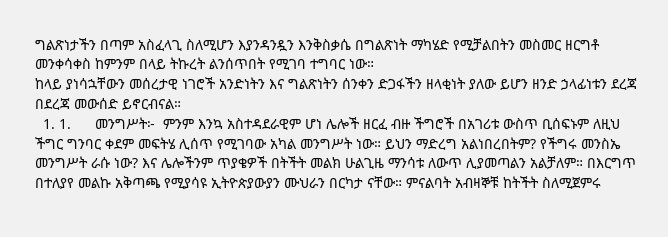ግልጽነታችን በጣም አስፈላጊ ስለሚሆን እያንዳንዷን እንቅስቃሴ በግልጽነት ማካሄድ የሚቻልበትን መስመር ዘርግቶ መንቀሳቀስ ከምንም በላይ ትኩረት ልንሰጥበት የሚገባ ተግባር ነው።
ከላይ ያነሳኋቸውን መሰረታዊ ነገሮች አንድነትን እና ግልጽነትን ሰንቀን ድጋፋችን ዘላቂነት ያለው ይሆን ዘንድ ኃላፊነቱን ደረጃ በደረጃ መውሰድ ይኖርብናል።
  1. 1.      መንግሥት፦  ምንም እንኳ አስተዳደራዊም ሆነ ሌሎች ዘርፈ ብዙ ችግሮች በአገሪቱ ውስጥ ቢሰፍኑም ለዚህ ችግር ግንባር ቀደም መፍትሄ ሊሰጥ የሚገባው አካል መንግሥት ነው። ይህን ማድረግ አልነበረበትም? የችግሩ መንስኤ መንግሥት ራሱ ነው? እና ሌሎችንም ጥያቄዎች በትችት መልክ ሁልጊዜ ማንሳቱ ለውጥ ሊያመጣልን አልቻለም። በእርግጥ በተለያየ መልኩ አቅጣጫ የሚያሳዩ ኢትዮጵያውያን ሙህራን በርካታ ናቸው። ምናልባት አብዛኞቹ ከትችት ስለሚጀምሩ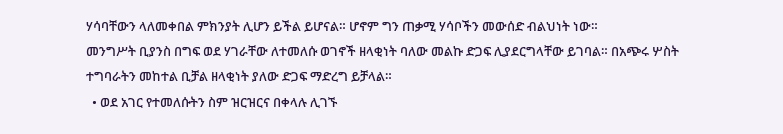ሃሳባቸውን ላለመቀበል ምክንያት ሊሆን ይችል ይሆናል። ሆኖም ግን ጠቃሚ ሃሳቦችን መውሰድ ብልህነት ነው።
መንግሥት ቢያንስ በግፍ ወደ ሃገራቸው ለተመለሱ ወገኖች ዘላቂነት ባለው መልኩ ድጋፍ ሊያደርግላቸው ይገባል። በአጭሩ ሦስት ተግባራትን መከተል ቢቻል ዘላቂነት ያለው ድጋፍ ማድረግ ይቻላል።
  • ወደ አገር የተመለሱትን ስም ዝርዝርና በቀላሉ ሊገኙ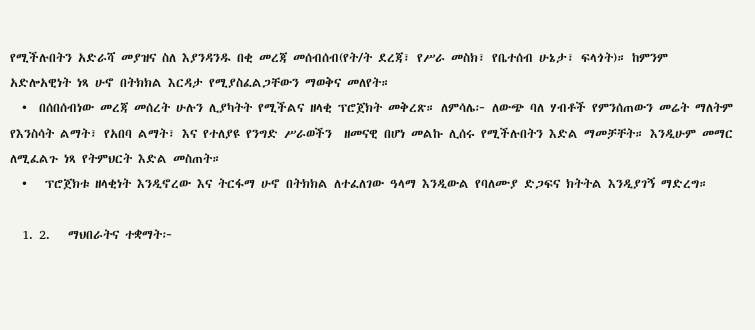የሚችሉበትን አድራሻ መያዝና ስለ እያንዳንዱ በቂ መረጃ መሰብሰብ(የት/ት ደረጃ፣ የሥራ መስክ፣ የቤተሰብ ሁኔታ፣ ፍላጎት)። ከምንም አድሎአዊነት ነጻ ሁኖ በትክክል እርዳታ የሚያስፈልጋቸውን ማወቅና መለየት።
  •  በሰበሰብነው መረጃ መሰረት ሁሉን ሊያካትት የሚችልና ዘላቂ ፕሮጀክት መቅረጽ። ለምሳሌ፦ ለውጭ ባለ ሃብቶች የምንሰጠውን መሬት ማለትም የእንስሳት ልማት፣ የአበባ ልማት፣ እና የተለያዩ የንግድ ሥራወችን  ዘመናዊ በሆነ መልኩ ሊሰሩ የሚችሉበትን እድል ማመቻቸት። እንዲሁም መማር ለሚፈልጉ ነጻ የትምህርት እድል መስጠት።
  •   ፕሮጀክቱ ዘላቂነት እንዲኖረው እና ትርፋማ ሁኖ በትክክል ለተፈለገው ዓላማ እንዲውል የባለሙያ ድጋፍና ክትትል እንዲያገኝ ማድረግ።

  1. 2.   ማህበራትና ተቋማት፦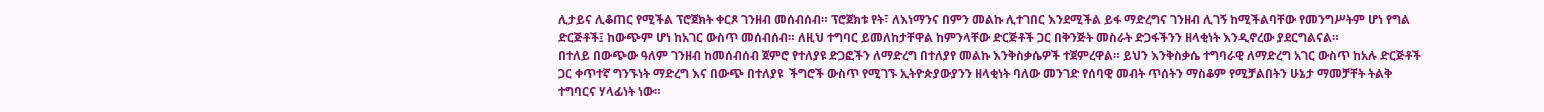ሊታይና ሊቆጠር የሚችል ፕሮጀክት ቀርጾ ገንዘብ መሰብሰብ። ፕሮጀክቱ የት፣ ለእነማንና በምን መልኩ ሊተገበር እንደሚችል ይፋ ማድረግና ገንዘብ ሊገኝ ከሚችልባቸው የመንግሥትም ሆነ የግል ድርጅቶች፤ ከውጭም ሆነ ከአገር ውስጥ መሰብሰብ። ለዚህ ተግባር ይመለከታቸዋል ከምንላቸው ድርጅቶች ጋር በቅንጅት መስራት ድጋፋችንን ዘላቂነት እንዲኖረው ያደርግልናል።
በተለይ በውጭው ዓለም ገንዘብ ከመሰብሰብ ጀምሮ የተለያዩ ድጋፎችን ለማድረግ በተለያየ መልኩ እንቅስቃሴዎች ተጀምረዋል። ይህን እንቅስቃሴ ተግባራዊ ለማድረግ አገር ውስጥ ከአሉ ድርጅቶች ጋር ቀጥተኛ ግንኙነት ማድረግ እና በውጭ በተለያዩ  ችግሮች ውስጥ የሚገኙ ኢትዮጵያውያንን ዘላቂነት ባለው መንገድ የሰባዊ መብት ጥሰትን ማስቆም የሚቻልበትን ሁኔታ ማመቻቸት ትልቅ ተግባርና ሃላፊነት ነው።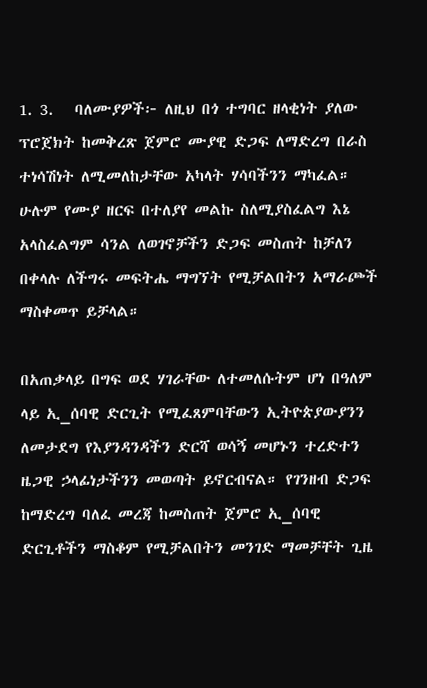1. 3.   ባለሙያዎች፦ ለዚህ በጎ ተግባር ዘላቂነት ያለው ፕሮጀክት ከመቅረጽ ጀምሮ ሙያዊ ድጋፍ ለማድረግ በራስ ተነሳሽነት ለሚመለከታቸው አካላት ሃሳባችንን ማካፈል። ሁሉም የሙያ ዘርፍ በተለያየ መልኩ ስለሚያስፈልግ እኔ አላስፈልግም ሳንል ለወገኖቻችን ድጋፍ መስጠት ከቻለን በቀላሉ ለችግሩ መፍትሔ ማግኘት የሚቻልበትን አማራጮች ማስቀመጥ ይቻላል።

በአጠቃላይ በግፍ ወደ ሃገራቸው ለተመለሱትም ሆነ በዓለም ላይ ኢ_ሰባዊ ድርጊት የሚፈጸምባቸውን ኢትዮጵያውያንን ለመታደግ የእያንዳንዳችን ድርሻ ወሳኝ መሆኑን ተረድተን ዜጋዊ ኃላፊነታችንን መወጣት ይኖርብናል። የገንዘብ ድጋፍ ከማድረግ ባለፈ መረጃ ከመስጠት ጀምሮ ኢ_ሰባዊ ድርጊቶችን ማስቆም የሚቻልበትን መንገድ ማመቻቸት ጊዜ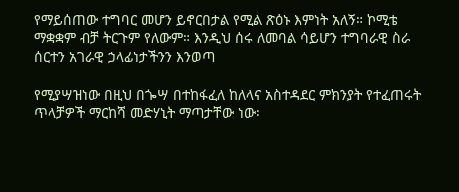የማይሰጠው ተግባር መሆን ይኖርበታል የሚል ጽዕኑ እምነት አለኝ። ኮሚቴ ማቋቋም ብቻ ትርጉም የለውም። እንዲህ ሰሩ ለመባል ሳይሆን ተግባራዊ ስራ ሰርተን አገራዊ ኃላፊነታችንን እንወጣ

የሚያሣዝነው በዚህ በጐሣ በተከፋፈለ ከለላና አስተዳደር ምክንያት የተፈጠሩት ጥላቻዎች ማርከሻ መድሃኒት ማጣታቸው ነው፡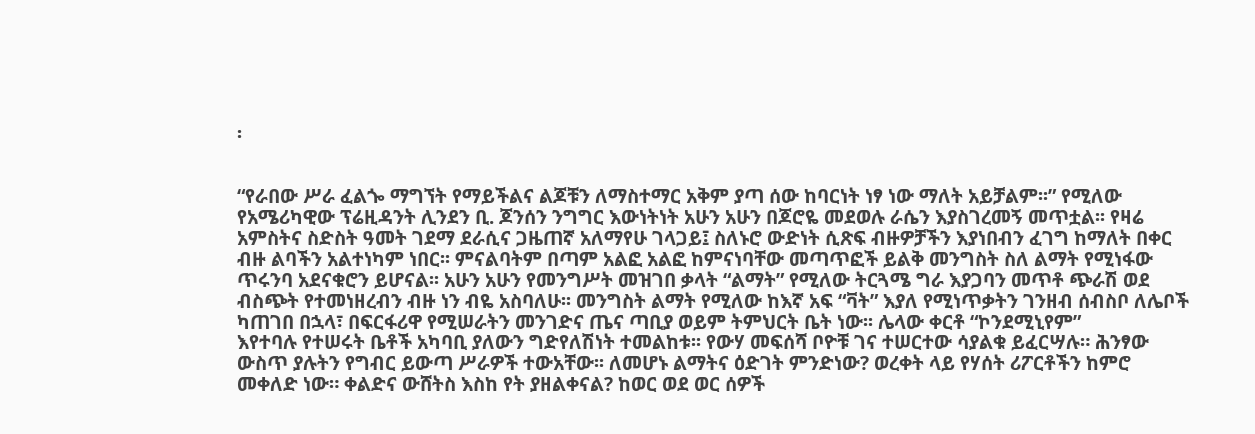፡


“የራበው ሥራ ፈልጐ ማግኘት የማይችልና ልጆቹን ለማስተማር አቅም ያጣ ሰው ከባርነት ነፃ ነው ማለት አይቻልም፡፡” የሚለው የአሜሪካዊው ፕሬዚዳንት ሊንደን ቢ. ጆንሰን ንግግር እውነትነት አሁን አሁን በጆሮዬ መደወሉ ራሴን እያስገረመኝ መጥቷል፡፡ የዛሬ አምስትና ስድስት ዓመት ገደማ ደራሲና ጋዜጠኛ አለማየሁ ገላጋይ፤ ስለኑሮ ውድነት ሲጽፍ ብዙዎቻችን እያነበብን ፈገግ ከማለት በቀር ብዙ ልባችን አልተነካም ነበር፡፡ ምናልባትም በጣም አልፎ አልፎ ከምናነባቸው መጣጥፎች ይልቅ መንግስት ስለ ልማት የሚነፋው ጥሩንባ አደናቁሮን ይሆናል፡፡ አሁን አሁን የመንግሥት መዝገበ ቃላት “ልማት” የሚለው ትርጓሜ ግራ እያጋባን መጥቶ ጭራሽ ወደ ብስጭት የተመነዘረብን ብዙ ነን ብዬ አስባለሁ፡፡ መንግስት ልማት የሚለው ከእኛ አፍ “ቫት” እያለ የሚነጥቃትን ገንዘብ ሰብስቦ ለሌቦች ካጠገበ በኋላ፣ በፍርፋሪዋ የሚሠራትን መንገድና ጤና ጣቢያ ወይም ትምህርት ቤት ነው፡፡ ሌላው ቀርቶ “ኮንደሚኒየም”
እየተባሉ የተሠሩት ቤቶች አካባቢ ያለውን ግድየለሽነት ተመልከቱ፡፡ የውሃ መፍሰሻ ቦዮቹ ገና ተሠርተው ሳያልቁ ይፈርሣሉ። ሕንፃው ውስጥ ያሉትን የግብር ይውጣ ሥራዎች ተውአቸው፡፡ ለመሆኑ ልማትና ዕድገት ምንድነው? ወረቀት ላይ የሃሰት ሪፖርቶችን ከምሮ መቀለድ ነው። ቀልድና ውሸትስ እስከ የት ያዘልቀናል? ከወር ወደ ወር ሰዎች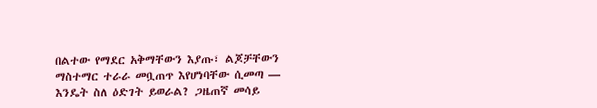በልተው የማደር አቅማቸውን እያጡ፣ ልጆቻቸውን ማስተማር ተራራ መቧጠጥ እየሆነባቸው ሲመጣ — እንዴት ስለ ዕድገት ይወራል? ጋዜጠኛ መሳይ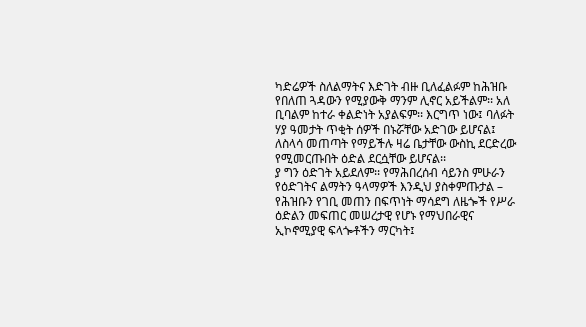ካድሬዎች ስለልማትና እድገት ብዙ ቢለፈልፉም ከሕዝቡ የበለጠ ጓዳውን የሚያውቅ ማንም ሊኖር አይችልም፡፡ አለ ቢባልም ከተራ ቀልድነት አያልፍም፡፡ እርግጥ ነው፤ ባለፉት ሃያ ዓመታት ጥቂት ሰዎች በኑሯቸው አድገው ይሆናል፤ ለስላሳ መጠጣት የማይችሉ ዛሬ ቤታቸው ውስኪ ደርድረው የሚመርጡበት ዕድል ደርሷቸው ይሆናል፡፡
ያ ግን ዕድገት አይደለም፡፡ የማሕበረሰብ ሳይንስ ምሁራን የዕድገትና ልማትን ዓላማዎች እንዲህ ያስቀምጡታል – የሕዝቡን የገቢ መጠን በፍጥነት ማሳደግ ለዜጐች የሥራ ዕድልን መፍጠር መሠረታዊ የሆኑ የማህበራዊና ኢኮኖሚያዊ ፍላጐቶችን ማርካት፤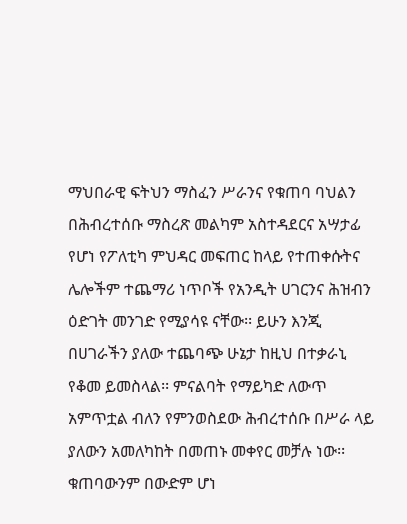ማህበራዊ ፍትህን ማስፈን ሥራንና የቁጠባ ባህልን በሕብረተሰቡ ማስረጽ መልካም አስተዳደርና አሣታፊ የሆነ የፖለቲካ ምህዳር መፍጠር ከላይ የተጠቀሱትና ሌሎችም ተጨማሪ ነጥቦች የአንዲት ሀገርንና ሕዝብን ዕድገት መንገድ የሚያሳዩ ናቸው፡፡ ይሁን እንጂ በሀገራችን ያለው ተጨባጭ ሁኔታ ከዚህ በተቃራኒ የቆመ ይመስላል፡፡ ምናልባት የማይካድ ለውጥ አምጥቷል ብለን የምንወስደው ሕብረተሰቡ በሥራ ላይ ያለውን አመለካከት በመጠኑ መቀየር መቻሉ ነው፡፡ ቁጠባውንም በውድም ሆነ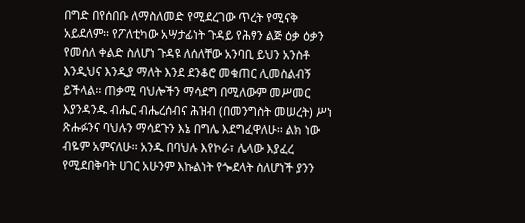በግድ በየሰበቡ ለማስለመድ የሚደረገው ጥረት የሚናቅ አይደለም፡፡ የፖለቲካው አሣታፊነት ጉዳይ የሕፃን ልጅ ዕቃ ዕቃን የመሰለ ቀልድ ስለሆነ ጉዳዩ ለሰለቸው አንባቢ ይህን አንስቶ እንዲህና እንዲያ ማለት እንደ ደንቆሮ መቁጠር ሊመስልብኝ ይችላል፡፡ ጠቃሚ ባህሎችን ማሳደግ በሚለውም መሥመር እያንዳንዱ ብሔር ብሔረሰብና ሕዝብ (በመንግስት መሠረት) ሥነ ጽሑፉንና ባህሉን ማሳደጉን እኔ በግሌ እደግፈዋለሁ፡፡ ልክ ነው ብዬም አምናለሁ፡፡ አንዱ በባህሉ እየኮራ፣ ሌላው እያፈረ የሚደበቅባት ሀገር አሁንም እኩልነት የጐደላት ስለሆነች ያንን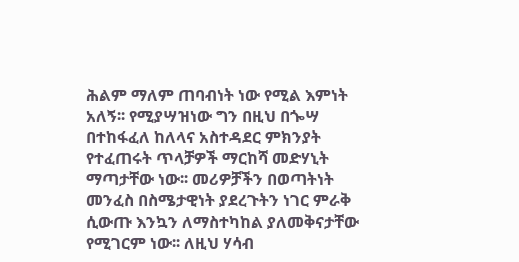ሕልም ማለም ጠባብነት ነው የሚል እምነት አለኝ፡፡ የሚያሣዝነው ግን በዚህ በጐሣ በተከፋፈለ ከለላና አስተዳደር ምክንያት የተፈጠሩት ጥላቻዎች ማርከሻ መድሃኒት ማጣታቸው ነው፡፡ መሪዎቻችን በወጣትነት መንፈስ በስሜታዊነት ያደረጉትን ነገር ምራቅ ሲውጡ እንኳን ለማስተካከል ያለመቅናታቸው የሚገርም ነው፡፡ ለዚህ ሃሳብ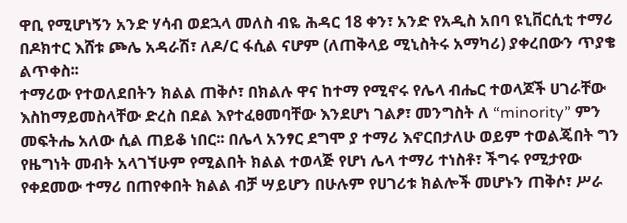ዋቢ የሚሆነኝን አንድ ሃሳብ ወደኋላ መለስ ብዬ ሕዳር 18 ቀን፣ አንድ የአዲስ አበባ ዩኒቨርሲቲ ተማሪ በዶክተር እሸቱ ጮሌ አዳራሽ፣ ለዶ/ር ፋሲል ናሆም (ለጠቅላይ ሚኒስትሩ አማካሪ) ያቀረበውን ጥያቄ ልጥቀስ፡፡
ተማሪው የተወለደበትን ክልል ጠቅሶ፣ በክልሉ ዋና ከተማ የሚኖሩ የሌላ ብሔር ተወላጆች ሀገራቸው እስከማይመስላቸው ድረስ በደል እየተፈፀመባቸው እንደሆነ ገልፆ፣ መንግስት ለ “minority” ምን መፍትሔ አለው ሲል ጠይቆ ነበር፡፡ በሌላ አንፃር ደግሞ ያ ተማሪ እኖርበታለሁ ወይም ተወልጄበት ግን የዜግነት መብት አላገኘሁም የሚልበት ክልል ተወላጅ የሆነ ሌላ ተማሪ ተነስቶ፣ ችግሩ የሚታየው የቀደመው ተማሪ በጠየቀበት ክልል ብቻ ሣይሆን በሁሉም የሀገሪቱ ክልሎች መሆኑን ጠቅሶ፣ ሥራ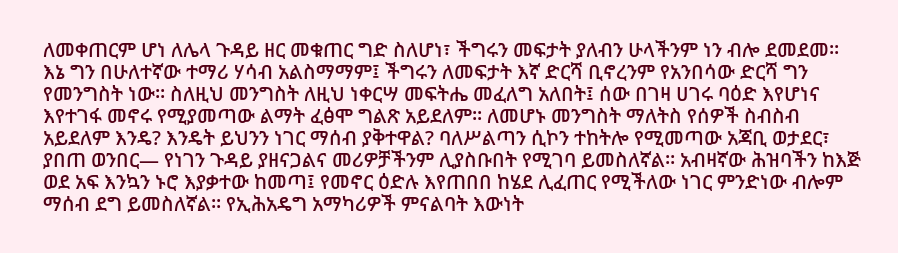ለመቀጠርም ሆነ ለሌላ ጉዳይ ዘር መቁጠር ግድ ስለሆነ፣ ችግሩን መፍታት ያለብን ሁላችንም ነን ብሎ ደመደመ፡፡ እኔ ግን በሁለተኛው ተማሪ ሃሳብ አልስማማም፤ ችግሩን ለመፍታት እኛ ድርሻ ቢኖረንም የአንበሳው ድርሻ ግን የመንግስት ነው፡፡ ስለዚህ መንግስት ለዚህ ነቀርሣ መፍትሔ መፈለግ አለበት፤ ሰው በገዛ ሀገሩ ባዕድ እየሆነና እየተገፋ መኖሩ የሚያመጣው ልማት ፈፅሞ ግልጽ አይደለም፡፡ ለመሆኑ መንግስት ማለትስ የሰዎች ስብስብ አይደለም እንዴ? እንዴት ይህንን ነገር ማሰብ ያቅተዋል? ባለሥልጣን ሲኮን ተከትሎ የሚመጣው አጃቢ ወታደር፣ ያበጠ ወንበር— የነገን ጉዳይ ያዘናጋልና መሪዎቻችንም ሊያስቡበት የሚገባ ይመስለኛል። አብዛኛው ሕዝባችን ከእጅ ወደ አፍ እንኳን ኑሮ እያቃተው ከመጣ፤ የመኖር ዕድሉ እየጠበበ ከሄደ ሊፈጠር የሚችለው ነገር ምንድነው ብሎም ማሰብ ደግ ይመስለኛል፡፡ የኢሕአዴግ አማካሪዎች ምናልባት እውነት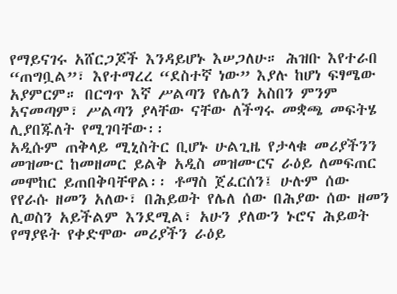የማይናገሩ አሸርጋጆች እንዳይሆኑ እሠጋለሁ። ሕዝቡ እየተራበ “ጠግቧል”፣ እየተማረረ “ደስተኛ ነው” እያሉ ከሆነ ፍፃሜው አያምርም። በርግጥ እኛ ሥልጣን የሌለን አስበን ምንም አናመጣም፣ ሥልጣን ያላቸው ናቸው ለችግሩ መቋጫ መፍትሄ ሊያበጁለት የሚገባቸው፡፡
አዲሱም ጠቅላይ ሚኒስትር ቢሆኑ ሁልጊዜ የታላቁ መሪያችንን መዝሙር ከመዘመር ይልቅ አዲስ መዝሙርና ራዕይ ለመፍጠር መሞከር ይጠበቅባቸዋል፡፡ ቶማስ ጀፈርሰን፤ ሁሉም ሰው የየራሱ ዘመን አለው፣ በሕይወት የሌለ ሰው በሕያው ሰው ዘመን ሊወስን አይችልም እንደሚል፣ አሁን ያለውን ኑሮና ሕይወት የማያዩት የቀድሞው መሪያችን ራዕይ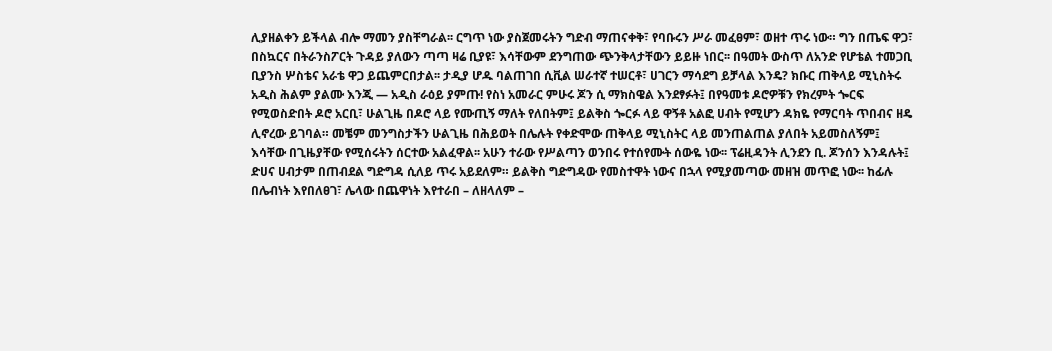ሊያዘልቀን ይችላል ብሎ ማመን ያስቸግራል፡፡ ርግጥ ነው ያስጀመሩትን ግድብ ማጠናቀቅ፣ የባቡሩን ሥራ መፈፀም፣ ወዘተ ጥሩ ነው። ግን በጤፍ ዋጋ፣ በስኳርና በትራንስፖርት ጉዳይ ያለውን ጣጣ ዛሬ ቢያዩ፣ እሳቸውም ደንግጠው ጭንቅላታቸውን ይይዙ ነበር፡፡ በዓመት ውስጥ ለአንድ የሆቴል ተመጋቢ ቢያንስ ሦስቴና አራቴ ዋጋ ይጨምርበታል፡፡ ታዲያ ሆዱ ባልጠገበ ሲቪል ሠራተኛ ተሠርቶ፣ ሀገርን ማሳደግ ይቻላል እንዴ? ክቡር ጠቅላይ ሚኒስትሩ አዲስ ሕልም ያልሙ እንጂ — አዲስ ራዕይ ያምጡ! የስነ አመራር ምሁሩ ጆን ሲ ማክስዌል እንደፃፉት፤ በየዓመቱ ዶሮዎቹን የክረምት ጐርፍ የሚወስድበት ዶሮ አርቢ፣ ሁልጊዜ በዶሮ ላይ የሙጢኝ ማለት የለበትም፤ ይልቅስ ጐርፉ ላይ ዋኝቶ አልፎ ሀብት የሚሆን ዳክዬ የማርባት ጥበብና ዘዴ ሊኖረው ይገባል። መቼም መንግስታችን ሁልጊዜ በሕይወት በሌሉት የቀድሞው ጠቅላይ ሚኒስትር ላይ መንጠልጠል ያለበት አይመስለኝም፤ እሳቸው በጊዜያቸው የሚሰሩትን ሰርተው አልፈዋል፡፡ አሁን ተራው የሥልጣን ወንበሩ የተሰየሙት ሰውዬ ነው፡፡ ፕሬዚዳንት ሊንደን ቢ. ጆንሰን እንዳሉት፤ ድሀና ሀብታም በጠብደል ግድግዳ ሲለይ ጥሩ አይደለም። ይልቅስ ግድግዳው የመስተዋት ነውና በኋላ የሚያመጣው መዘዝ መጥፎ ነው፡፡ ከፊሉ በሌብነት እየበለፀገ፣ ሌላው በጨዋነት እየተራበ – ለዘላለም –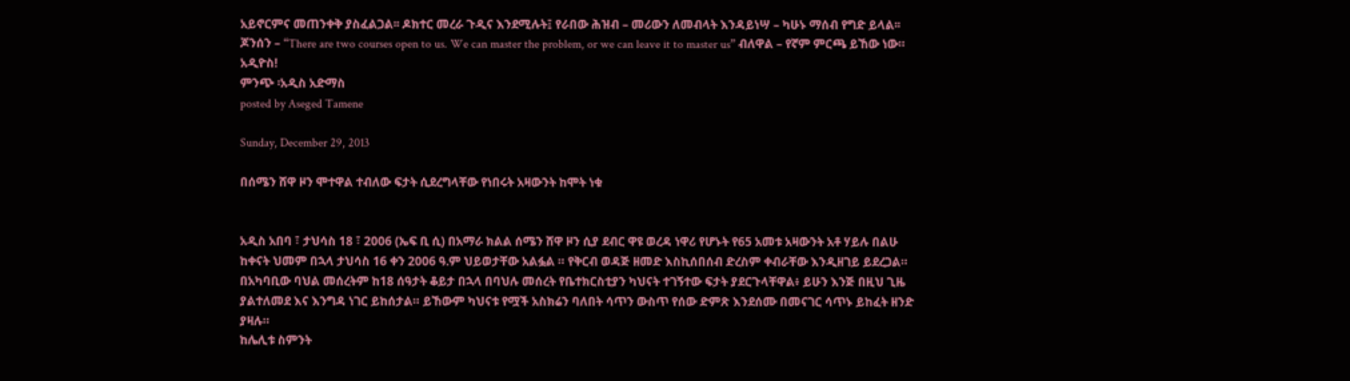አይኖርምና መጠንቀቅ ያስፈልጋል፡፡ ዶክተር መረራ ጉዲና እንደሚሉት፤ የራበው ሕዝብ – መሪውን ለመብላት እንዳይነሣ – ካሁኑ ማሰብ የግድ ይላል፡፡ ጆንሰን – “There are two courses open to us. We can master the problem, or we can leave it to master us” ብለዋል – የኛም ምርጫ ይኸው ነው። አዲዮስ!
ምንጭ ፡አዲስ አድማስ
posted by Aseged Tamene

Sunday, December 29, 2013

በሰሜን ሸዋ ዞን ሞተዋል ተብለው ፍታት ሲደረግላቸው የነበሩት አዛውንት ከሞት ነቁ


አዲስ አበባ ፣ ታህሳስ 18 ፣ 2006 (ኤፍ ቢ ሲ) በአማራ ክልል ሰሜን ሸዋ ዞን ሲያ ደብር ዋዩ ወረዳ ነዋሪ የሆኑት የ65 አመቱ አዛውንት አቶ ሃይሉ በልሁ ከቀናት ህመም በኋላ ታህሳስ 16 ቀን 2006 ዓ.ም ህይወታቸው አልፏል ። የቅርብ ወዳጅ ዘመድ እስኪሰበሰብ ድረስም ቀብራቸው እንዲዘገይ ይደረጋል።
በአካባቢው ባህል መሰረትም ከ18 ሰዓታት ቆይታ በኋላ በባህሉ መሰረት የቤተክርስቲያን ካህናት ተገኝተው ፍታት ያደርጉላቸዋል፥ ይሁን እንጅ በዚህ ጊዜ ያልተለመደ እና እንግዳ ነገር ይከሰታል። ይኸውም ካህናቱ የሟች አስክሬን ባለበት ሳጥን ውስጥ የሰው ድምጽ እንደሰሙ በመናገር ሳጥኑ ይከፈት ዘንድ ያዛሉ።
ከሌሊቱ ስምንት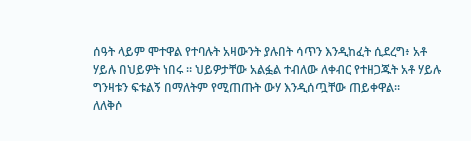ሰዓት ላይም ሞተዋል የተባሉት አዛውንት ያሉበት ሳጥን እንዲከፈት ሲደረግ፥ አቶ ሃይሉ በህይዎት ነበሩ ። ህይዎታቸው አልፏል ተብለው ለቀብር የተዘጋጁት አቶ ሃይሉ ግንዛቱን ፍቱልኝ በማለትም የሚጠጡት ውሃ እንዲሰጧቸው ጠይቀዋል።
ለለቅሶ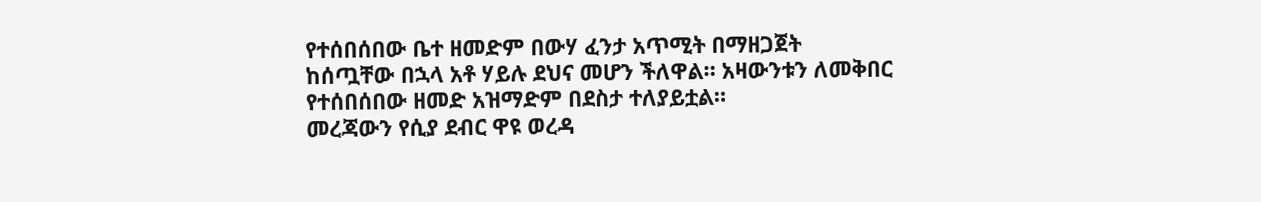የተሰበሰበው ቤተ ዘመድም በውሃ ፈንታ አጥሚት በማዘጋጀት ከሰጧቸው በኋላ አቶ ሃይሉ ደህና መሆን ችለዋል። አዛውንቱን ለመቅበር የተሰበሰበው ዘመድ አዝማድም በደስታ ተለያይቷል።
መረጃውን የሲያ ደብር ዋዩ ወረዳ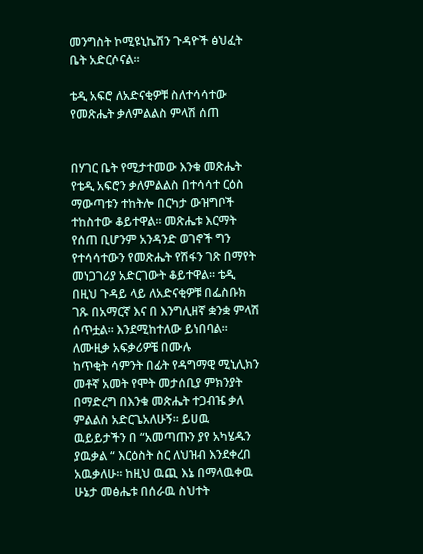መንግስት ኮሚዩኒኬሽን ጉዳዮች ፅህፈት ቤት አድርሶናል።

ቴዲ አፍሮ ለአድናቂዎቹ ስለተሳሳተው የመጽሔት ቃለምልልስ ምላሽ ሰጠ


በሃገር ቤት የሚታተመው እንቁ መጽሔት የቴዲ አፍሮን ቃለምልልስ በተሳሳተ ርዕስ ማውጣቱን ተከትሎ በርካታ ውዝግቦች ተከስተው ቆይተዋል። መጽሔቱ እርማት የሰጠ ቢሆንም አንዳንድ ወገኖች ግን የተሳሳተውን የመጽሔት የሽፋን ገጽ በማየት መነጋገሪያ አድርገውት ቆይተዋል። ቴዲ በዚህ ጉዳይ ላይ ለአድናቂዎቹ በፌስቡክ ገጹ በአማርኛ እና በ እንግሊዘኛ ቋንቋ ምላሽ ሰጥቷል። እንደሚከተለው ይነበባል።
ለሙዚቃ አፍቃሪዎቼ በሙሉ
ከጥቂት ሳምንት በፊት የዳግማዊ ሚኒሊክን መቶኛ አመት የሞት መታሰቢያ ምክንያት በማድረግ በእንቁ መጵሔት ተጋብዤ ቃለ ምልልስ አድርጌአለሁኝ። ይሀዉ ዉይይታችን በ “አመጣጡን ያየ አካሄዱን ያዉቃል “ እርዕስት ስር ለህዝብ እንደቀረበ አዉቃለሁ። ከዚህ ዉጪ እኔ በማላዉቀዉ ሁኔታ መፅሔቱ በሰራዉ ስህተት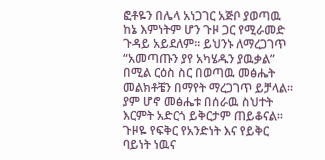ፎቶዬን በሌላ አነጋገር አጅቦ ያወጣዉ ከኔ እምነትም ሆን ጉዞ ጋር የሚራመድ ጉዳይ አይደለም። ይህንኑ ለማረጋገጥ “አመጣጡን ያየ አካሄዱን ያዉቃል” በሚል ርዕስ ስር በወጣዉ መፅሔት መልክቶቼን በማየት ማረጋገጥ ይቻላል። ያም ሆኖ መፅሔቱ በሰራዉ ስህተት እርምት አድርጎ ይቅርታም ጠይቆናል። ጉዞዬ የፍቅር የአንድነት እና የይቅር ባይነት ነዉና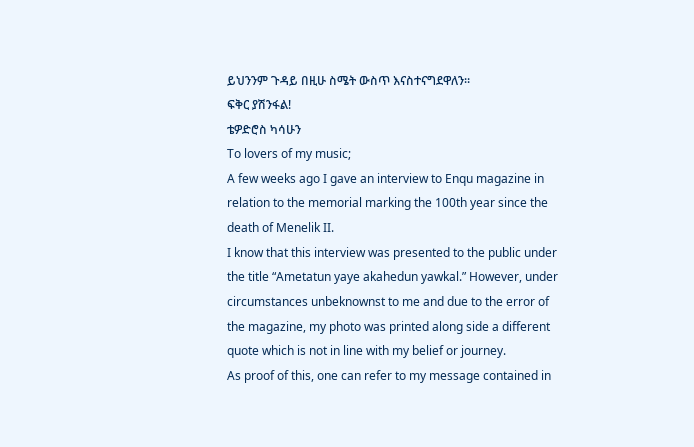ይህንንም ጉዳይ በዚሁ ስሜት ውስጥ እናስተናግደዋለን።
ፍቅር ያሽንፋል!
ቴዎድሮስ ካሳሁን
To lovers of my music;
A few weeks ago I gave an interview to Enqu magazine in relation to the memorial marking the 100th year since the death of Menelik II.
I know that this interview was presented to the public under the title “Ametatun yaye akahedun yawkal.” However, under circumstances unbeknownst to me and due to the error of the magazine, my photo was printed along side a different quote which is not in line with my belief or journey.
As proof of this, one can refer to my message contained in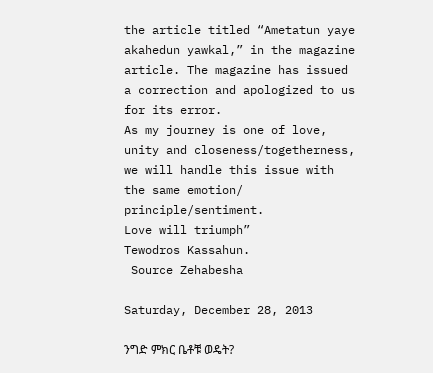the article titled “Ametatun yaye akahedun yawkal,” in the magazine article. The magazine has issued a correction and apologized to us for its error.
As my journey is one of love, unity and closeness/togetherness, we will handle this issue with the same emotion/ principle/sentiment.
Love will triumph”
Tewodros Kassahun.
 Source Zehabesha

Saturday, December 28, 2013

ንግድ ምክር ቤቶቹ ወዴት?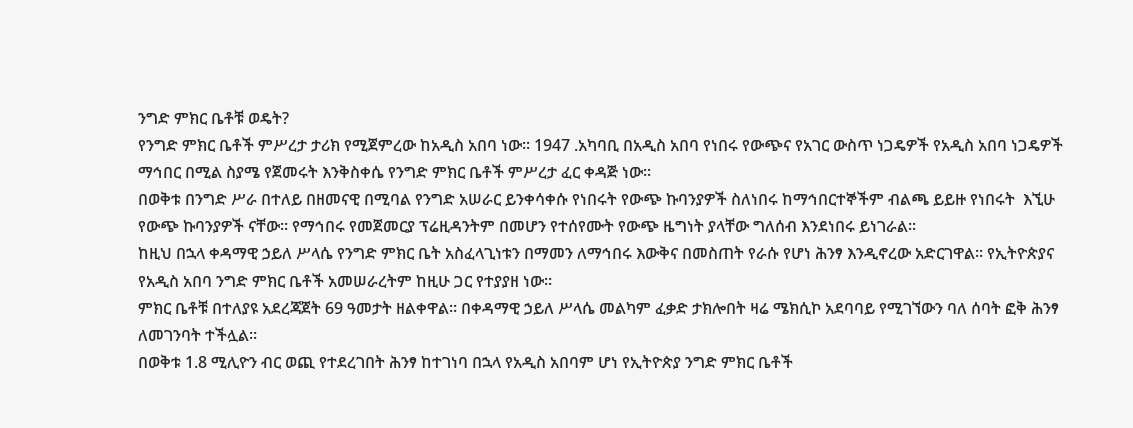ንግድ ምክር ቤቶቹ ወዴት?
የንግድ ምክር ቤቶች ምሥረታ ታሪክ የሚጀምረው ከአዲስ አበባ ነው፡፡ 1947 .አካባቢ በአዲስ አበባ የነበሩ የውጭና የአገር ውስጥ ነጋዴዎች የአዲስ አበባ ነጋዴዎች ማኅበር በሚል ስያሜ የጀመሩት እንቅስቀሴ የንግድ ምክር ቤቶች ምሥረታ ፈር ቀዳጅ ነው፡፡
በወቅቱ በንግድ ሥራ በተለይ በዘመናዊ በሚባል የንግድ አሠራር ይንቀሳቀሱ የነበሩት የውጭ ኩባንያዎች ስለነበሩ ከማኅበርተኞችም ብልጫ ይይዙ የነበሩት  እኚሁ የውጭ ኩባንያዎች ናቸው፡፡ የማኅበሩ የመጀመርያ ፕሬዚዳንትም በመሆን የተሰየሙት የውጭ ዜግነት ያላቸው ግለሰብ እንደነበሩ ይነገራል፡፡
ከዚህ በኋላ ቀዳማዊ ኃይለ ሥላሴ የንግድ ምክር ቤት አስፈላጊነቱን በማመን ለማኅበሩ እውቅና በመስጠት የራሱ የሆነ ሕንፃ እንዲኖረው አድርገዋል፡፡ የኢትዮጵያና የአዲስ አበባ ንግድ ምክር ቤቶች አመሠራረትም ከዚሁ ጋር የተያያዘ ነው፡፡
ምክር ቤቶቹ በተለያዩ አደረጃጀት 69 ዓመታት ዘልቀዋል፡፡ በቀዳማዊ ኃይለ ሥላሴ መልካም ፈቃድ ታክሎበት ዛሬ ሜክሲኮ አደባባይ የሚገኘውን ባለ ሰባት ፎቅ ሕንፃ ለመገንባት ተችሏል፡፡
በወቅቱ 1.8 ሚሊዮን ብር ወጪ የተደረገበት ሕንፃ ከተገነባ በኋላ የአዲስ አበባም ሆነ የኢትዮጵያ ንግድ ምክር ቤቶች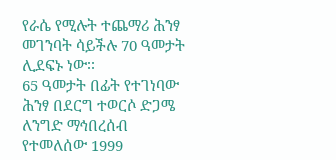የራሴ የሚሉት ተጨማሪ ሕንፃ መገንባት ሳይችሉ 70 ዓመታት ሊደፍኑ ነው፡፡
65 ዓመታት በፊት የተገነባው ሕንፃ በደርግ ተወርሶ ድጋሜ ለንግድ ማኅበረሰብ የተመለሰው 1999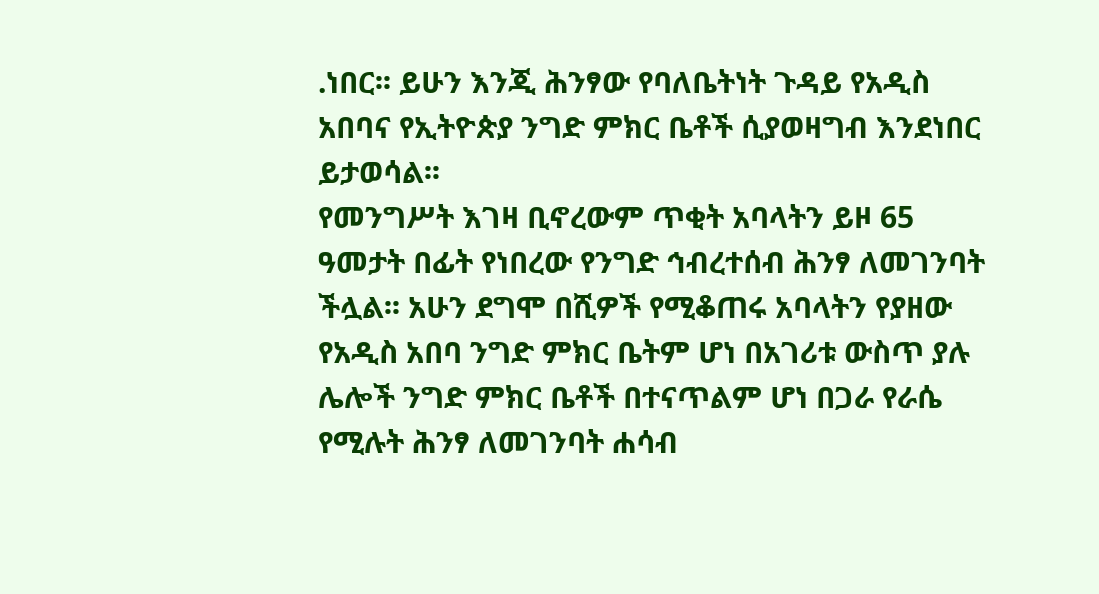.ነበር፡፡ ይሁን እንጂ ሕንፃው የባለቤትነት ጉዳይ የአዲስ አበባና የኢትዮጵያ ንግድ ምክር ቤቶች ሲያወዛግብ እንደነበር ይታወሳል፡፡
የመንግሥት እገዛ ቢኖረውም ጥቂት አባላትን ይዞ 65 ዓመታት በፊት የነበረው የንግድ ኅብረተሰብ ሕንፃ ለመገንባት ችሏል፡፡ አሁን ደግሞ በሺዎች የሚቆጠሩ አባላትን የያዘው የአዲስ አበባ ንግድ ምክር ቤትም ሆነ በአገሪቱ ውስጥ ያሉ ሌሎች ንግድ ምክር ቤቶች በተናጥልም ሆነ በጋራ የራሴ የሚሉት ሕንፃ ለመገንባት ሐሳብ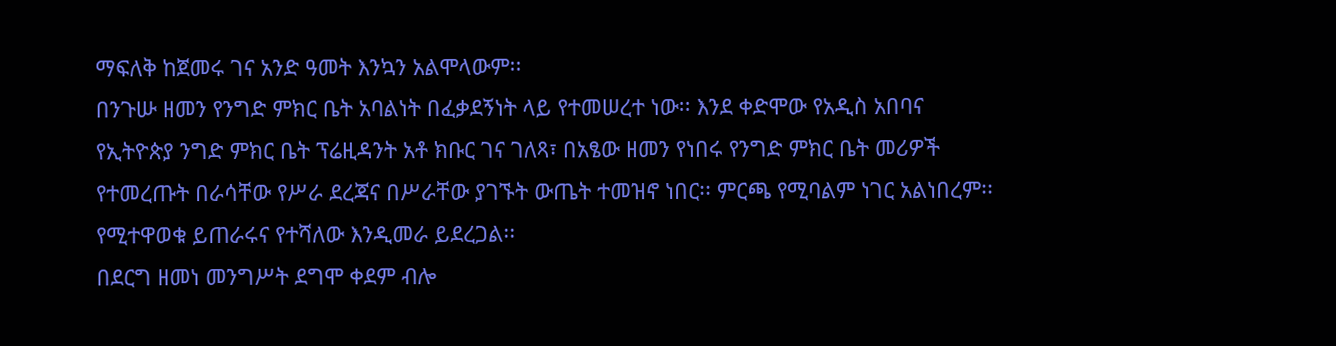ማፍለቅ ከጀመሩ ገና አንድ ዓመት እንኳን አልሞላውም፡፡
በንጉሡ ዘመን የንግድ ምክር ቤት አባልነት በፈቃደኝነት ላይ የተመሠረተ ነው፡፡ እንደ ቀድሞው የአዲስ አበባና የኢትዮጵያ ንግድ ምክር ቤት ፕሬዚዳንት አቶ ክቡር ገና ገለጻ፣ በአፄው ዘመን የነበሩ የንግድ ምክር ቤት መሪዎች የተመረጡት በራሳቸው የሥራ ደረጃና በሥራቸው ያገኙት ውጤት ተመዝኖ ነበር፡፡ ምርጫ የሚባልም ነገር አልነበረም፡፡ የሚተዋወቁ ይጠራሩና የተሻለው እንዲመራ ይደረጋል፡፡
በደርግ ዘመነ መንግሥት ደግሞ ቀደም ብሎ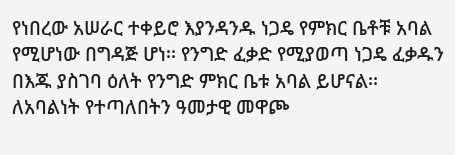የነበረው አሠራር ተቀይሮ እያንዳንዱ ነጋዴ የምክር ቤቶቹ አባል የሚሆነው በግዳጅ ሆነ፡፡ የንግድ ፈቃድ የሚያወጣ ነጋዴ ፈቃዱን በእጁ ያስገባ ዕለት የንግድ ምክር ቤቱ አባል ይሆናል፡፡ ለአባልነት የተጣለበትን ዓመታዊ መዋጮ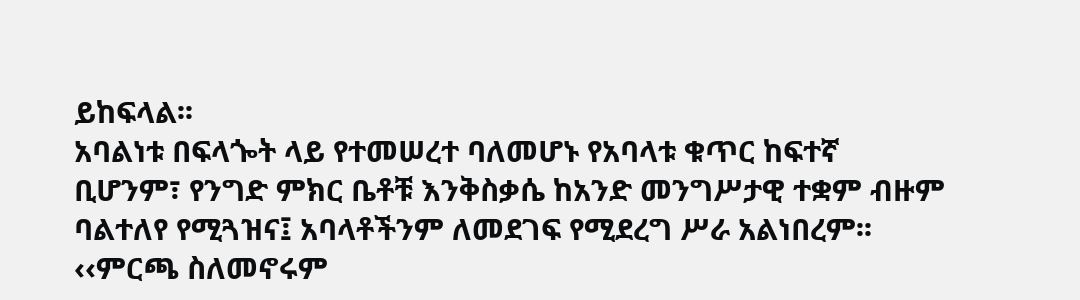ይከፍላል፡፡
አባልነቱ በፍላጐት ላይ የተመሠረተ ባለመሆኑ የአባላቱ ቁጥር ከፍተኛ ቢሆንም፣ የንግድ ምክር ቤቶቹ እንቅስቃሴ ከአንድ መንግሥታዊ ተቋም ብዙም ባልተለየ የሚጓዝና፤ አባላቶችንም ለመደገፍ የሚደረግ ሥራ አልነበረም፡፡ ‹‹ምርጫ ስለመኖሩም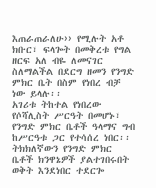እጠራጠራለሁ›› የሚሉት አቶ ክቡር፣ ፍላጐት በመቅረቱ የግል ዘርፍ አለ ብዬ ለመናገር ስለማልችል በደርግ ዘመን የንግድ ምክር ቤት በስም የነበረ ብቻ ነው ይላሉ፡፡
አገሪቱ ትከተል የነበረው የሶሻሊስት ሥርዓት በመሆኑ፣ የንግድ ምክር ቤቶች ዓላማና ግብ ከሥርዓቱ ጋር የተሳሰረ ነበር፡፡ ትክክለኛውን የንግድ ምክር ቤቶች ክንዋኔዎች ያልተገበሩበት ወቅት እንደነበር ተደርጐ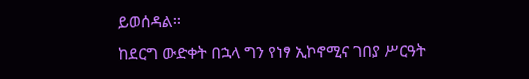ይወሰዳል፡፡
ከደርግ ውድቀት በኋላ ግን የነፃ ኢኮኖሚና ገበያ ሥርዓት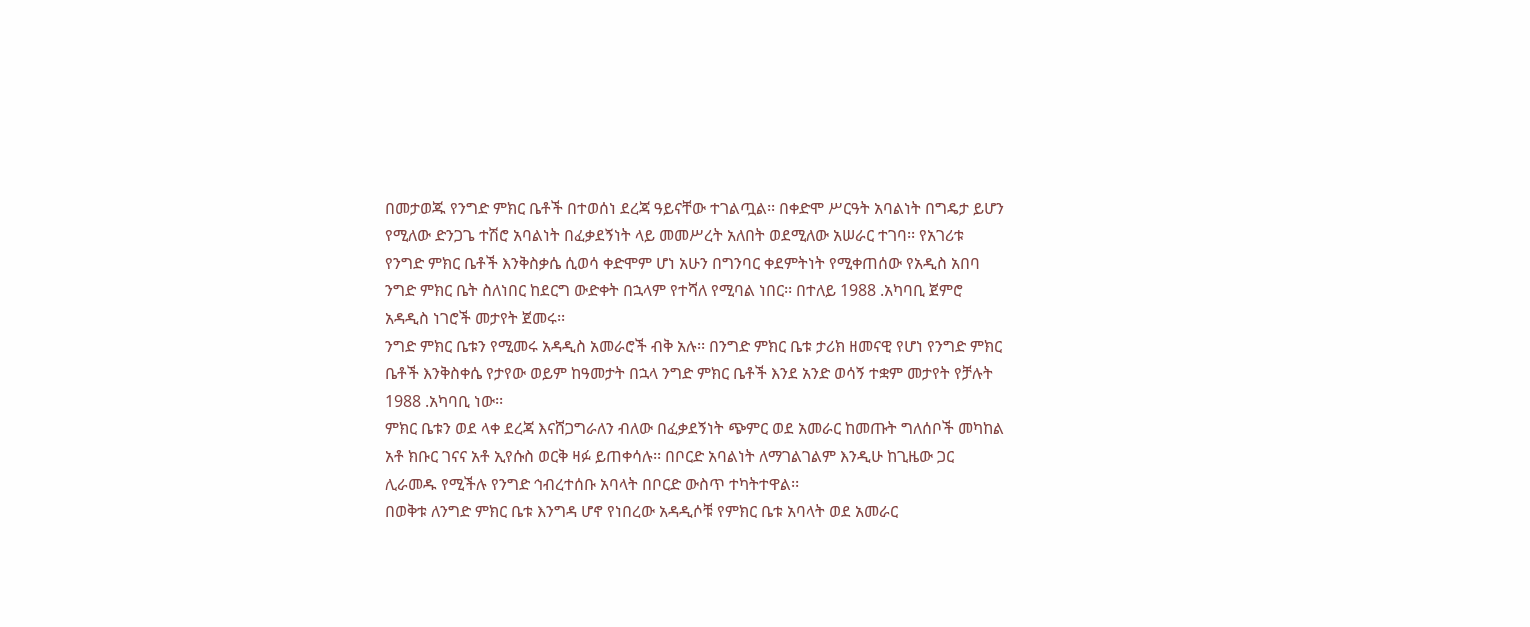በመታወጁ የንግድ ምክር ቤቶች በተወሰነ ደረጃ ዓይናቸው ተገልጧል፡፡ በቀድሞ ሥርዓት አባልነት በግዴታ ይሆን የሚለው ድንጋጌ ተሽሮ አባልነት በፈቃደኝነት ላይ መመሥረት አለበት ወደሚለው አሠራር ተገባ፡፡ የአገሪቱ የንግድ ምክር ቤቶች እንቅስቃሴ ሲወሳ ቀድሞም ሆነ አሁን በግንባር ቀደምትነት የሚቀጠሰው የአዲስ አበባ ንግድ ምክር ቤት ስለነበር ከደርግ ውድቀት በኋላም የተሻለ የሚባል ነበር፡፡ በተለይ 1988 .አካባቢ ጀምሮ አዳዲስ ነገሮች መታየት ጀመሩ፡፡
ንግድ ምክር ቤቱን የሚመሩ አዳዲስ አመራሮች ብቅ አሉ፡፡ በንግድ ምክር ቤቱ ታሪክ ዘመናዊ የሆነ የንግድ ምክር ቤቶች እንቅስቀሴ የታየው ወይም ከዓመታት በኋላ ንግድ ምክር ቤቶች እንደ አንድ ወሳኝ ተቋም መታየት የቻሉት 1988 .አካባቢ ነው፡፡
ምክር ቤቱን ወደ ላቀ ደረጃ እናሸጋግራለን ብለው በፈቃደኝነት ጭምር ወደ አመራር ከመጡት ግለሰቦች መካከል አቶ ክቡር ገናና አቶ ኢየሱስ ወርቅ ዛፉ ይጠቀሳሉ፡፡ በቦርድ አባልነት ለማገልገልም እንዲሁ ከጊዜው ጋር ሊራመዱ የሚችሉ የንግድ ኅብረተሰቡ አባላት በቦርድ ውስጥ ተካትተዋል፡፡
በወቅቱ ለንግድ ምክር ቤቱ እንግዳ ሆኖ የነበረው አዳዲሶቹ የምክር ቤቱ አባላት ወደ አመራር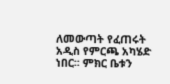ለመውጣት የፈጠሩት አዲስ የምርጫ አካሄድ ነበር፡፡ ምክር ቤቱን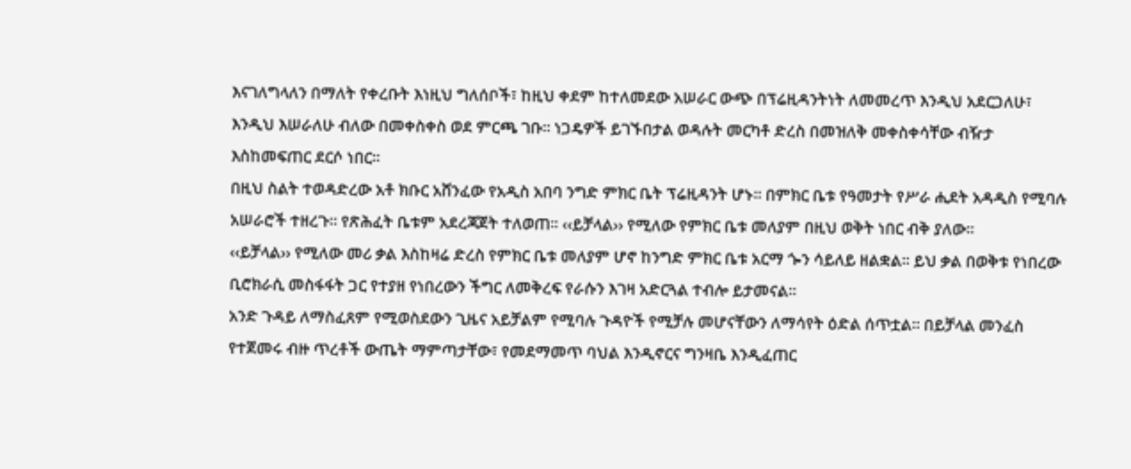እናገለግላለን በማለት የቀረቡት እነዚህ ግለሰቦች፣ ከዚህ ቀደም ከተለመደው አሠራር ውጭ በፕሬዚዳንትነት ለመመረጥ እንዲህ አደርጋለሁ፣ እንዲህ እሠራለሁ ብለው በመቀስቀስ ወደ ምርጫ ገቡ፡፡ ነጋዴዎች ይገኙበታል ወዳሉት መርካቶ ድረስ በመዝለቅ መቀስቀሳቸው ብዥታ እስከመፍጠር ደርሶ ነበር፡፡
በዚህ ስልት ተወዳድረው አቶ ክቡር አሸንፈው የአዲስ አበባ ንግድ ምክር ቤት ፕሬዚዳንት ሆኑ፡፡ በምክር ቤቱ የዓመታት የሥራ ሒደት አዳዲስ የሚባሉ አሠራሮች ተዘረጉ፡፡ የጽሕፈት ቤቱም አደረጃጀት ተለወጠ፡፡ ‹‹ይቻላል›› የሚለው የምክር ቤቱ መለያም በዚህ ወቅት ነበር ብቅ ያለው፡፡
‹‹ይቻላል›› የሚለው መሪ ቃል እስከዛሬ ድረስ የምክር ቤቱ መለያም ሆኖ ከንግድ ምክር ቤቱ አርማ ጐን ሳይለይ ዘልቋል፡፡ ይህ ቃል በወቅቱ የነበረው ቢሮክራሲ መስፋፋት ጋር የተያዘ የነበረውን ችግር ለመቅረፍ የራሱን እገዛ አድርጓል ተብሎ ይታመናል፡፡
አንድ ጉዳይ ለማስፈጸም የሚወስደውን ጊዜና አይቻልም የሚባሉ ጉዳዮች የሚቻሉ መሆናቸውን ለማሳየት ዕድል ሰጥቷል፡፡ በይቻላል መንፈስ የተጀመሩ ብዙ ጥረቶች ውጤት ማምጣታቸው፣ የመደማመጥ ባህል እንዲኖርና ግንዛቤ እንዲፈጠር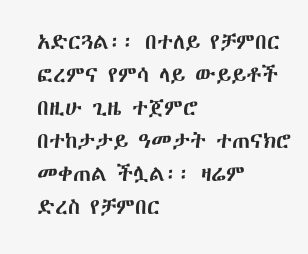አድርጓል፡፡ በተለይ የቻምበር ፎረምና የምሳ ላይ ውይይቶች በዚሁ ጊዜ ተጀምሮ በተከታታይ ዓመታት ተጠናክሮ መቀጠል ችሏል፡፡ ዛሬም ድረስ የቻምበር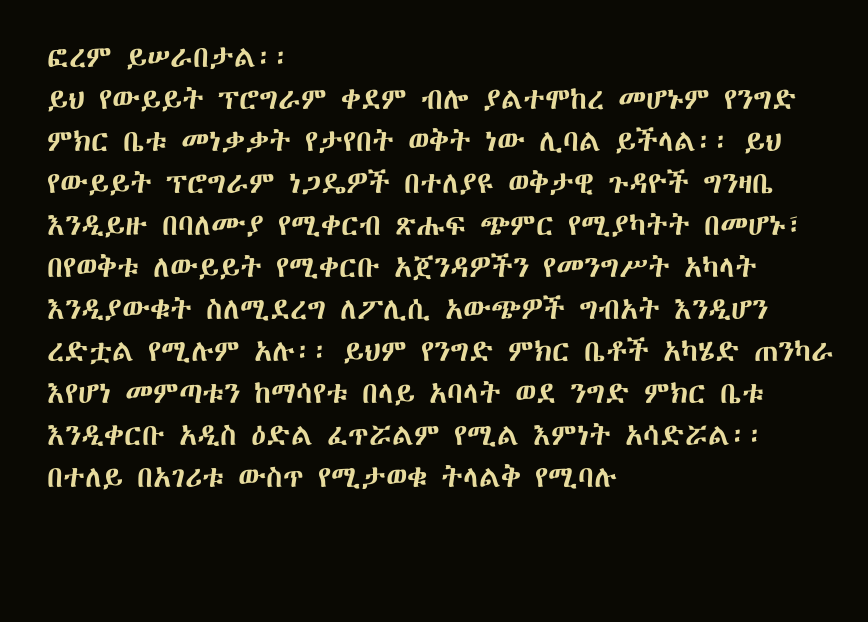ፎረም ይሠራበታል፡፡
ይህ የውይይት ፕሮግራም ቀደም ብሎ ያልተሞከረ መሆኑም የንግድ ምክር ቤቱ መነቃቃት የታየበት ወቅት ነው ሊባል ይችላል፡፡ ይህ የውይይት ፕሮግራም ነጋዴዎች በተለያዩ ወቅታዊ ጉዳዮች ግንዛቤ እንዲይዙ በባለሙያ የሚቀርብ ጽሑፍ ጭምር የሚያካትት በመሆኑ፣ በየወቅቱ ለውይይት የሚቀርቡ አጀንዳዎችን የመንግሥት አካላት እንዲያውቁት ስለሚደረግ ለፖሊሲ አውጭዎች ግብአት እንዲሆን ረድቷል የሚሉም አሉ፡፡ ይህም የንግድ ምክር ቤቶች አካሄድ ጠንካራ እየሆነ መምጣቱን ከማሳየቱ በላይ አባላት ወደ ንግድ ምክር ቤቱ እንዲቀርቡ አዲስ ዕድል ፈጥሯልም የሚል እምነት አሳድሯል፡፡
በተለይ በአገሪቱ ውስጥ የሚታወቁ ትላልቅ የሚባሉ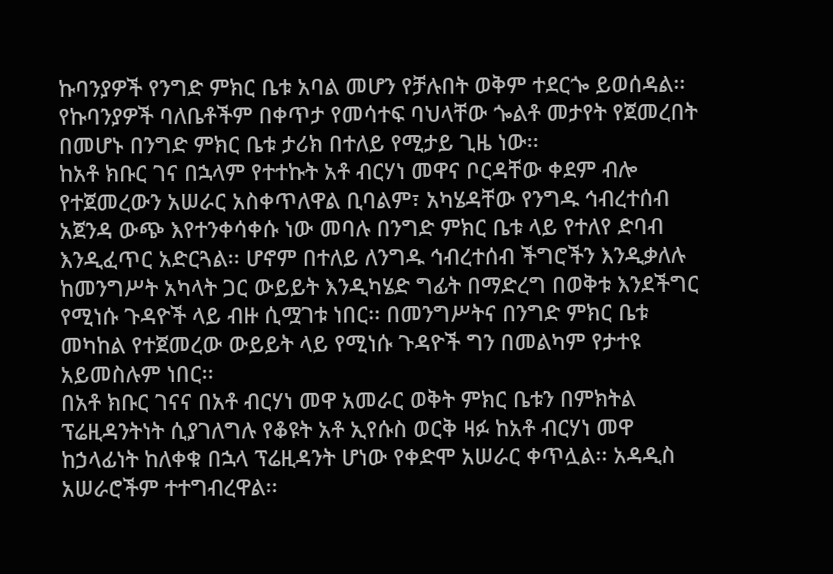ኩባንያዎች የንግድ ምክር ቤቱ አባል መሆን የቻሉበት ወቅም ተደርጐ ይወሰዳል፡፡ የኩባንያዎች ባለቤቶችም በቀጥታ የመሳተፍ ባህላቸው ጐልቶ መታየት የጀመረበት በመሆኑ በንግድ ምክር ቤቱ ታሪክ በተለይ የሚታይ ጊዜ ነው፡፡
ከአቶ ክቡር ገና በኋላም የተተኩት አቶ ብርሃነ መዋና ቦርዳቸው ቀደም ብሎ የተጀመረውን አሠራር አስቀጥለዋል ቢባልም፣ አካሄዳቸው የንግዱ ኅብረተሰብ አጀንዳ ውጭ እየተንቀሳቀሱ ነው መባሉ በንግድ ምክር ቤቱ ላይ የተለየ ድባብ እንዲፈጥር አድርጓል፡፡ ሆኖም በተለይ ለንግዱ ኅብረተሰብ ችግሮችን እንዲቃለሉ ከመንግሥት አካላት ጋር ውይይት እንዲካሄድ ግፊት በማድረግ በወቅቱ እንደችግር  የሚነሱ ጉዳዮች ላይ ብዙ ሲሟገቱ ነበር፡፡ በመንግሥትና በንግድ ምክር ቤቱ መካከል የተጀመረው ውይይት ላይ የሚነሱ ጉዳዮች ግን በመልካም የታተዩ አይመስሉም ነበር፡፡
በአቶ ክቡር ገናና በአቶ ብርሃነ መዋ አመራር ወቅት ምክር ቤቱን በምክትል ፕሬዚዳንትነት ሲያገለግሉ የቆዩት አቶ ኢየሱስ ወርቅ ዛፉ ከአቶ ብርሃነ መዋ ከኃላፊነት ከለቀቁ በኋላ ፕሬዚዳንት ሆነው የቀድሞ አሠራር ቀጥሏል፡፡ አዳዲስ አሠራሮችም ተተግብረዋል፡፡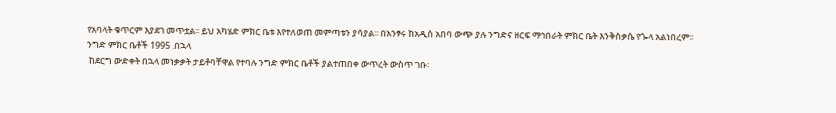የአባላት ቁጥርም እያደገ መጥቷል፡፡ ይህ አካሄድ ምክር ቤቱ እየተለወጠ መምጣቱን ያሳያል፡፡ በአንፃሩ ከአዲስ አበባ ውጭ ያሉ ንግድና ዘርፍ ማኅበራት ምክር ቤት እንቅስቃሴ የጐላ አልነበረም፡፡
ንግድ ምክር ቤቶች 1995 .በኋላ
 ከደርግ ውድቀት በኋላ መነቃቃት ታይቶባቸዋል የተባሉ ንግድ ምክር ቤቶች ያልተጠበቀ ውጥረት ውስጥ ገቡ፡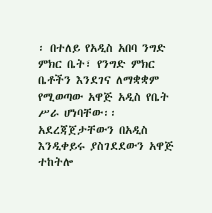፡ በተለይ የአዲስ አበባ ንግድ ምክር ቤት፣ የንግድ ምክር ቤቶችን እንደገና ለማቋቋም የሚወጣው አዋጅ አዲስ የቤት ሥራ ሆነባቸው፡፡  አደረጃጀታቸውን በአዲስ እንዲቀይሩ ያስገደደውን አዋጅ ተከትሎ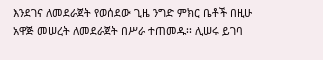እንደገና ለመደራጀት የወሰደው ጊዜ ንግድ ምክር ቤቶች በዚሁ አዋጅ መሠረት ለመደራጀት በሥራ ተጠመዱ፡፡ ሊሠሩ ይገባ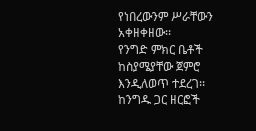የነበረውንም ሥራቸውን አቀዘቀዘው፡፡
የንግድ ምክር ቤቶች ከስያሜያቸው ጀምሮ እንዲለወጥ ተደረገ፡፡ ከንግዱ ጋር ዘርፎች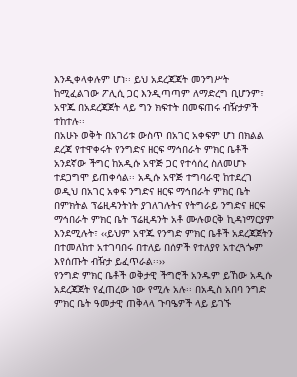እንዲቀላቀሉም ሆነ፡፡ ይህ አደረጃጃት መንግሥት ከሚፈልገው ፖሊሲ ጋር እንዲጣጣም ለማድረግ ቢሆንም፣ አዋጁ በአደረጃጀት ላይ ግን ክፍተት በመፍጠሩ ብዥታዎች ተከተሉ፡፡
በአሁኑ ወቅት በአገሪቱ ውስጥ በአገር አቀፍም ሆነ በክልል ደረጃ የተዋቀሩት የንግድና ዘርፍ ማኅበራት ምክር ቤቶች አንደኛው ችግር ከአዲሱ አዋጅ ጋር የተሳሰረ ስለመሆኑ ተደጋግሞ ይጠቀሳል፡፡ አዲሱ አዋጅ ተግባራዊ ከተደረገ ወዲህ በአገር አቀፍ ንግድና ዘርፍ ማኅበራት ምክር ቤት በምክትል ፕሬዚዳንትነት ያገለገሉትና የትግራይ ንግድና ዘርፍ ማኅበራት ምክር ቤት ፕሬዚዳንት አቶ ሙሉወርቅ ኪዳነማርያም እንደሚሉት፣ ‹‹ይህም አዋጁ የንግድ ምክር ቤቶች አደረጃጀትን በተመለከተ አተገባበሩ በተለይ በሰዎች የተለያየ አተረጓጐም እየሰጡት ብዥታ ይፈጥራል፡፡››
የንግድ ምክር ቤቶች ወቅታዊ ችግሮች አንዱም ይኸው አዲሱ አደረጃጀት የፈጠረው ነው የሚሉ አሉ፡፡ በአዲስ አበባ ንግድ ምክር ቤት ዓመታዊ ጠቅላላ ጉባዔዎች ላይ ይገኙ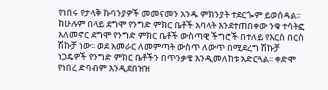የነበሩ የታላቅ ኩባንያዎች መመናመን አንዱ ምክንያት ተደርጐም ይወሰዳል፡፡
ከሁሉም በላይ ደግሞ የንግድ ምክር ቤቶች አባላት እንደተጠበቀው ንቁ ተሳትፎ አለመኖር ደግሞ የንግድ ምክር ቤቶች ውስጣዊ ችግሮች በተለይ የእርስ በርስ ሽኩቻ ነው፡፡ ወደ አመራር ለመምጣት ውስጥ ለውጥ በሚደረግ ሽኩቻ ነጋዴዎች የንግድ ምክር ቤቶችን በጥንቃቄ እንዲመለከቱ አድርጓል፡፡ ቀድሞ የነበረ ድባብም እንዲደበዝዝ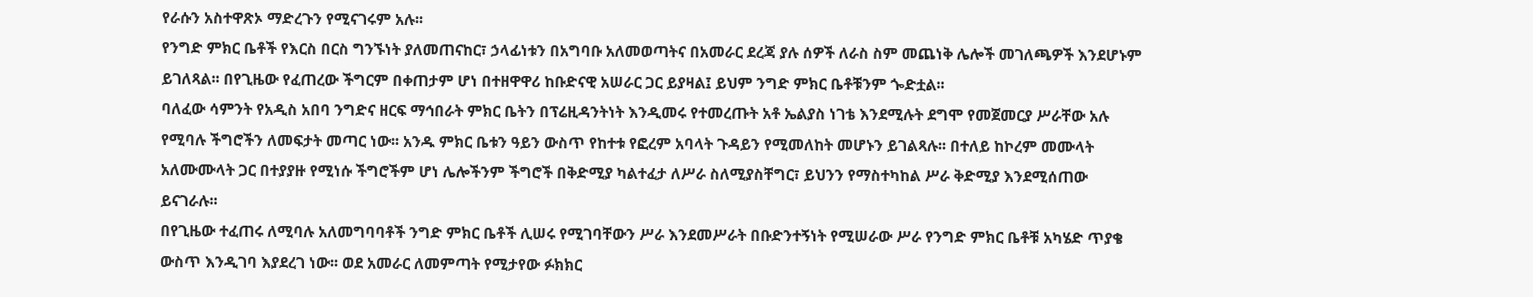የራሱን አስተዋጽኦ ማድረጉን የሚናገሩም አሉ፡፡
የንግድ ምክር ቤቶች የእርስ በርስ ግንኙነት ያለመጠናከር፣ ኃላፊነቱን በአግባቡ አለመወጣትና በአመራር ደረጃ ያሉ ሰዎች ለራስ ስም መጨነቅ ሌሎች መገለጫዎች እንደሆኑም ይገለጻል፡፡ በየጊዜው የፈጠረው ችግርም በቀጠታም ሆነ በተዘዋዋሪ ከቡድናዊ አሠራር ጋር ይያዛል፤ ይህም ንግድ ምክር ቤቶቹንም ጐድቷል፡፡
ባለፈው ሳምንት የአዲስ አበባ ንግድና ዘርፍ ማኅበራት ምክር ቤትን በፕሬዚዳንትነት እንዲመሩ የተመረጡት አቶ ኤልያስ ነገቴ እንደሚሉት ደግሞ የመጀመርያ ሥራቸው አሉ የሚባሉ ችግሮችን ለመፍታት መጣር ነው፡፡ አንዱ ምክር ቤቱን ዓይን ውስጥ የከተቱ የፎረም አባላት ጉዳይን የሚመለከት መሆኑን ይገልጻሉ፡፡ በተለይ ከኮረም መሙላት አለሙሙላት ጋር በተያያዙ የሚነሱ ችግሮችም ሆነ ሌሎችንም ችግሮች በቅድሚያ ካልተፈታ ለሥራ ስለሚያስቸግር፣ ይህንን የማስተካከል ሥራ ቅድሚያ እንደሚሰጠው ይናገራሉ፡፡
በየጊዜው ተፈጠሩ ለሚባሉ አለመግባባቶች ንግድ ምክር ቤቶች ሊሠሩ የሚገባቸውን ሥራ እንደመሥራት በቡድንተኝነት የሚሠራው ሥራ የንግድ ምክር ቤቶቹ አካሄድ ጥያቄ ውስጥ እንዲገባ እያደረገ ነው፡፡ ወደ አመራር ለመምጣት የሚታየው ፉክክር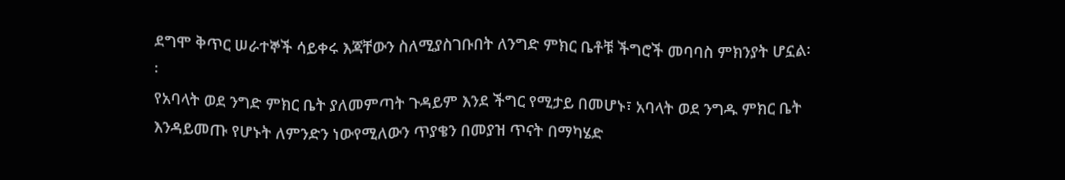ደግሞ ቅጥር ሠራተኞች ሳይቀሩ እጃቸውን ስለሚያስገቡበት ለንግድ ምክር ቤቶቹ ችግሮች መባባስ ምክንያት ሆኗል፡፡
የአባላት ወደ ንግድ ምክር ቤት ያለመምጣት ጉዳይም እንደ ችግር የሚታይ በመሆኑ፣ አባላት ወደ ንግዱ ምክር ቤት እንዳይመጡ የሆኑት ለምንድን ነውየሚለውን ጥያቄን በመያዝ ጥናት በማካሄድ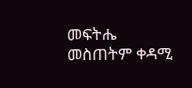መፍትሔ መስጠትም ቀዳሚ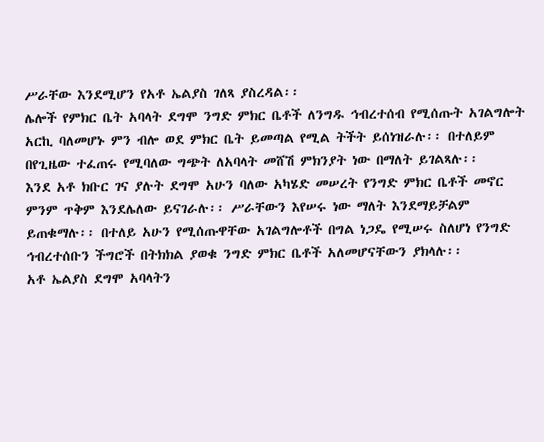ሥራቸው እንደሚሆን የአቶ ኤልያስ ገለጻ ያስረዳል፡፡
ሌሎች የምክር ቤት አባላት ደግሞ ንግድ ምክር ቤቶች ለንግዱ ኅብረተሰብ የሚሰጡት አገልግሎት አርኪ ባለመሆኑ ምን ብሎ ወደ ምክር ቤት ይመጣል የሚል ትችት ይሰነዝራሉ፡፡ በተለይም በየጊዜው ተፈጠሩ የሚባለው ግጭት ለአባላት መሸሽ ምክንያት ነው በማለት ይገልጻሉ፡፡
እንደ አቶ ክቡር ገና ያሉት ደግሞ አሁን ባለው አካሄድ መሠረት የንግድ ምክር ቤቶች መኖር ምንም ጥቅም እንደሌለው ይናገራሉ፡፡ ሥራቸውን እየሠሩ ነው ማለት እንደማይቻልም ይጠቁማሉ፡፡ በተለይ አሁን የሚሰጡዋቸው አገልግሎቶች በግል ነጋዴ የሚሠሩ ስለሆነ የንግድ ኅብረተሰቡን ችግሮች በትክክል ያወቁ ንግድ ምክር ቤቶች አለመሆናቸውን ያክላሉ፡፡
አቶ ኤልያስ ደግሞ አባላትን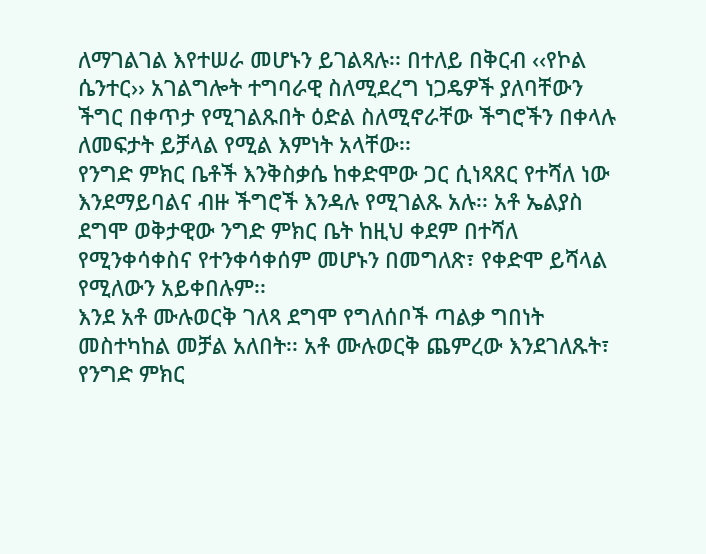ለማገልገል እየተሠራ መሆኑን ይገልጻሉ፡፡ በተለይ በቅርብ ‹‹የኮል ሴንተር›› አገልግሎት ተግባራዊ ስለሚደረግ ነጋዴዎች ያለባቸውን ችግር በቀጥታ የሚገልጹበት ዕድል ስለሚኖራቸው ችግሮችን በቀላሉ ለመፍታት ይቻላል የሚል እምነት አላቸው፡፡
የንግድ ምክር ቤቶች እንቅስቃሴ ከቀድሞው ጋር ሲነጻጸር የተሻለ ነው እንደማይባልና ብዙ ችግሮች እንዳሉ የሚገልጹ አሉ፡፡ አቶ ኤልያስ ደግሞ ወቅታዊው ንግድ ምክር ቤት ከዚህ ቀደም በተሻለ የሚንቀሳቀስና የተንቀሳቀሰም መሆኑን በመግለጽ፣ የቀድሞ ይሻላል የሚለውን አይቀበሉም፡፡
እንደ አቶ ሙሉወርቅ ገለጻ ደግሞ የግለሰቦች ጣልቃ ግበነት መስተካከል መቻል አለበት፡፡ አቶ ሙሉወርቅ ጨምረው እንደገለጹት፣ የንግድ ምክር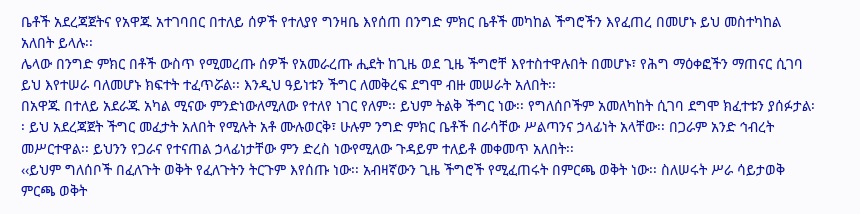ቤቶች አደረጃጀትና የአዋጁ አተገባበር በተለይ ሰዎች የተለያየ ግንዛቤ እየሰጠ በንግድ ምክር ቤቶች መካከል ችግሮችን እየፈጠረ በመሆኑ ይህ መስተካከል አለበት ይላሉ፡፡
ሌላው በንግድ ምክር በቶች ውስጥ የሚመረጡ ሰዎች የአመራረጡ ሒደት ከጊዜ ወደ ጊዜ ችግሮቸ እየተስተዋሉበት በመሆኑ፣ የሕግ ማዕቀፎችን ማጠናር ሲገባ ይህ እየተሠራ ባለመሆኑ ክፍተት ተፈጥሯል፡፡ እንዲህ ዓይነቱን ችግር ለመቅረፍ ደግሞ ብዙ መሠራት አለበት፡፡
በአዋጁ በተለይ አደራጁ አካል ሚናው ምንድነውለሚለው የተለየ ነገር የለም፡፡ ይህም ትልቅ ችግር ነው፡፡ የግለሰቦችም አመለካከት ሲገባ ደግሞ ክፈተቱን ያሰፉታል፡፡ ይህ አደረጃጀት ችግር መፈታት አለበት የሚሉት አቶ ሙሉወርቅ፣ ሁሉም ንግድ ምክር ቤቶች በራሳቸው ሥልጣንና ኃላፊነት አላቸው፡፡ በጋራም አንድ ኅብረት መሥርተዋል፡፡ ይህንን የጋራና የተናጠል ኃላፊነታቸው ምን ድረስ ነውየሚለው ጉዳይም ተለይቶ መቀመጥ አለበት፡፡
‹‹ይህም ግለሰቦች በፈለጉት ወቅት የፈለጉትን ትርጉም እየሰጡ ነው፡፡ አብዛኛውን ጊዜ ችግሮች የሚፈጠሩት በምርጫ ወቅት ነው፡፡ ስለሠሩት ሥራ ሳይታወቅ ምርጫ ወቅት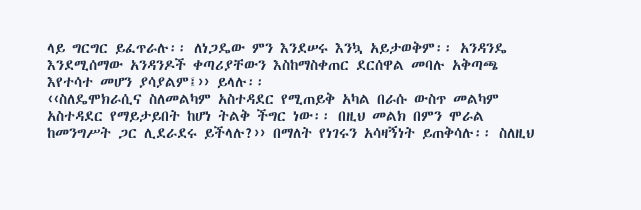ላይ ግርግር ይፈጥራሉ፡፡ ለነጋዴው ምን እንደሠሩ እንኳ አይታወቅም፡፡ አንዳንዴ እንደሚሰማው አንዳንዶች ቀጣሪያቸውን እስከማስቀጠር ደርሰዋል መባሉ አቅጣጫ እየተሳተ መሆን ያሳያልም፤›› ይላሉ፡፡
‹‹ስለዴሞክራሲና ስለመልካም አስተዳደር የሚጠይቅ አካል በራሱ ውስጥ መልካም አስተዳደር የማይታይበት ከሆነ ትልቅ ችግር ነው፡፡ በዚህ መልክ በምን ሞራል ከመንግሥት ጋር ሊደራደሩ ይችላሉ?›› በማለት የነገሩን አሳዛኝነት ይጠቅሳሉ፡፡ ስለዚህ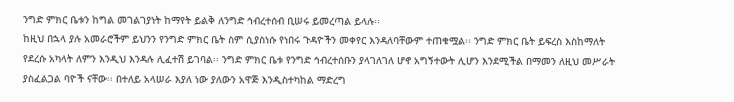ንግድ ምክር ቤቱን ከግል መገልገያነት ከማየት ይልቅ ለንግድ ኅብረተሰብ ቢሠሩ ይመረጣል ይላሉ፡፡
ከዚህ በኋላ ያሉ አመራሮችም ይህንን የንግድ ምክር ቤት ስም ሲያስነሱ የነበሩ ጉዳዮችን መቀየር እንዳለባቸውም ተጠቁሟል፡፡ ንግድ ምክር ቤት ይፍረስ እስከማለት የደረሱ አካላት ለምን እንዲህ እንዳሉ ሊፈተሽ ይገባል፡፡ ንግድ ምክር ቤቱ የንግድ ኅብረተሰቡን ያላገለገለ ሆኖ አግኝተውት ሊሆን እንደሚችል በማመን ለዚህ መሥራት ያስፈልጋል ባዮች ናቸው፡፡ በተለይ አላሠራ እያለ ነው ያለውን አዋጅ እንዲስተካከል ማድረግ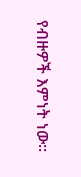የብዙዎች እምነት ነው፡፡